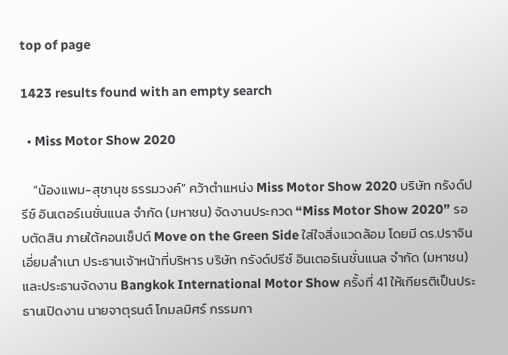top of page

1423 results found with an empty search

  • Miss Motor Show 2020

    “น้องแพม-สุชานุช ธรรมวงค์” คว้าตำแหน่ง Miss Motor Show 2020 บริษัท กรังด์ปรีซ์ อินเตอร์เนชั่นแนล จำกัด (มหาชน) จัดงานประกวด “Miss Motor Show 2020” รอบตัดสิน ภายใต้คอนเซ็ปต์ Move on the Green Side ใส่ใจสิ่งแวดล้อม โดยมี ดร.ปราจิน เอี่ยมลำเนา ประธานเจ้าหน้าที่บริหาร บริษัท กรังด์ปรีซ์ อินเตอร์เนชั่นแนล จำกัด (มหาชน) และประธานจัดงาน Bangkok International Motor Show ครั้งที่ 41 ให้เกียรติเป็นประธานเปิดงาน นายจาตุรนต์ โกมลมิศร์ กรรมกา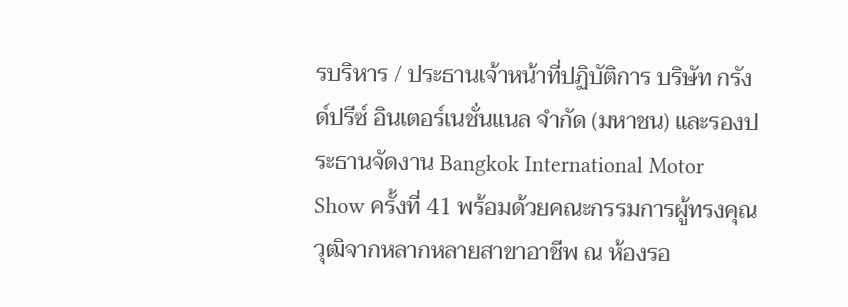รบริหาร / ประธานเจ้าหน้าที่ปฏิบัติการ บริษัท กรังด์ปรีซ์ อินเตอร์เนชั่นแนล จำกัด (มหาชน) และรองประธานจัดงาน Bangkok International Motor Show ครั้งที่ 41 พร้อมด้วยคณะกรรมการผู้ทรงคุณวุฒิจากหลากหลายสาขาอาชีพ ณ ห้องรอ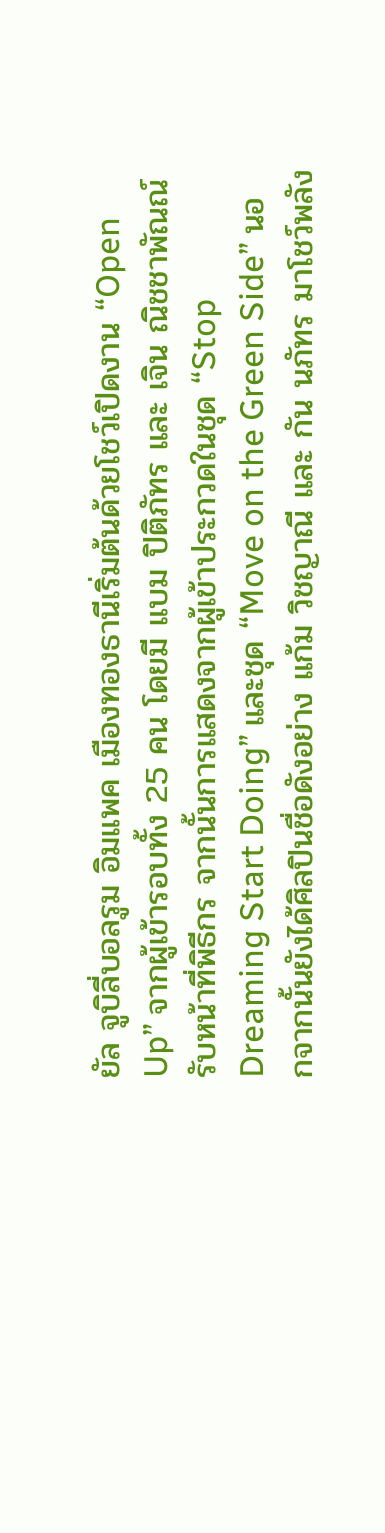ยัล จูบิลี่บอลรูม อิมแพค เมืองทองธานีเริ่มต้นด้วยโชว์เปิดงาน “Open Up” จากผู้เข้ารอบทั้ง 25 คน โดยมี แบม ปิติภัทร และ เจิน ณิชชาพัณณ์ รับหน้าที่พิธีกร จากนั้นการแสดงจากผู้เข้าประกวดในชุด “Stop Dreaming Start Doing” และชุด “Move on the Green Side” นอกจากนั้นยังได้ศิลปินชื่อดังอย่าง แก้ม วิชญาณี และ กัน นภัทร มาโชว์พลัง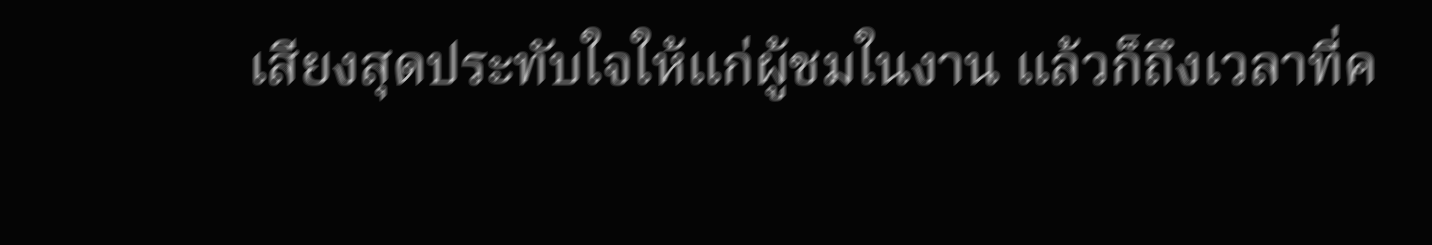เสียงสุดประทับใจให้แก่ผู้ชมในงาน แล้วก็ถึงเวลาที่ค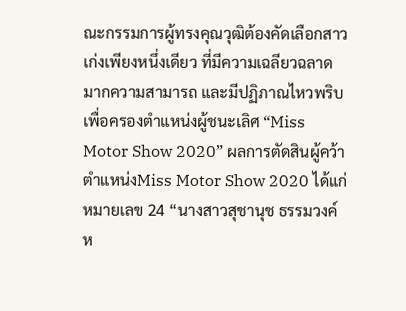ณะกรรมการผู้ทรงคุณวุฒิต้องคัดเลือกสาวเก่งเพียงหนึ่งเดียว ที่มีความเฉลียวฉลาดมากความสามารถ และมีปฏิภาณไหวพริบ เพื่อครองตำแหน่งผู้ชนะเลิศ “Miss Motor Show 2020” ผลการตัดสินผู้คว้าตำแหน่งMiss Motor Show 2020 ได้แก่ หมายเลข 24 “นางสาวสุชานุช ธรรมวงค์ ห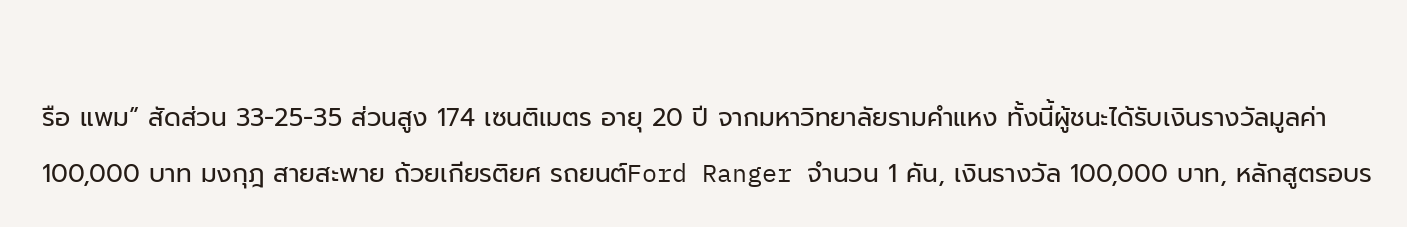รือ แพม” สัดส่วน 33-25-35 ส่วนสูง 174 เซนติเมตร อายุ 20 ปี จากมหาวิทยาลัยรามคำแหง ทั้งนี้ผู้ชนะได้รับเงินรางวัลมูลค่า 100,000 บาท มงกุฎ สายสะพาย ถ้วยเกียรติยศ รถยนต์Ford Ranger จำนวน 1 คัน, เงินรางวัล 100,000 บาท, หลักสูตรอบร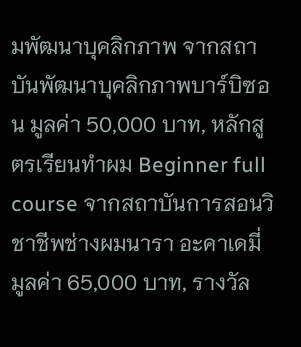มพัฒนาบุคลิกภาพ จากสถาบันพัฒนาบุคลิกภาพบาร์บิซอน มูลค่า 50,000 บาท, หลักสูตรเรียนทำผม Beginner full course จากสถาบันการสอนวิชาชีพช่างผมนารา อะคาเดมี่ มูลค่า 65,000 บาท, รางวัล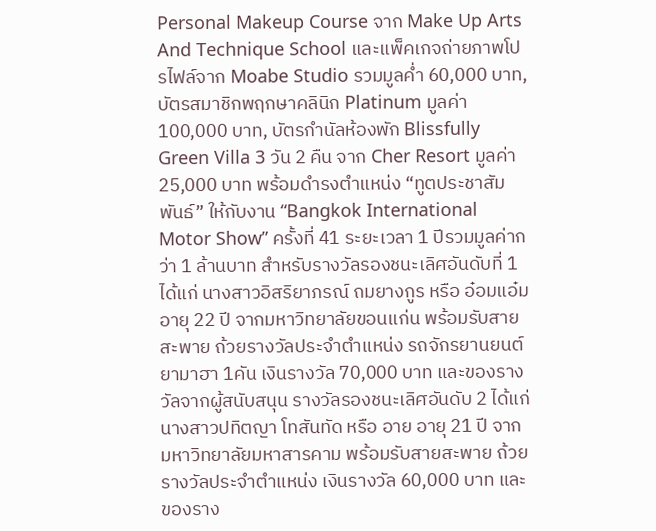Personal Makeup Course จาก Make Up Arts And Technique School และแพ็คเกจถ่ายภาพโปรไฟล์จาก Moabe Studio รวมมูลค่ำ 60,000 บาท, บัตรสมาชิกพฤกษาคลินิก Platinum มูลค่า 100,000 บาท, บัตรกำนัลห้องพัก Blissfully Green Villa 3 วัน 2 คืน จาก Cher Resort มูลค่า 25,000 บาท พร้อมดำรงตำแหน่ง “ทูตประชาสัมพันธ์” ให้กับงาน “Bangkok International Motor Show” ครั้งที่ 41 ระยะเวลา 1 ปีรวมมูลค่ากว่า 1 ล้านบาท สำหรับรางวัลรองชนะเลิศอันดับที่ 1 ได้แก่ นางสาวอิสริยาภรณ์ ถมยางกูร หรือ อ๋อมแอ๋ม อายุ 22 ปี จากมหาวิทยาลัยขอนแก่น พร้อมรับสายสะพาย ถ้วยรางวัลประจำตำแหน่ง รถจักรยานยนต์ยามาฮา 1คัน เงินรางวัล 70,000 บาท และของรางวัลจากผู้สนับสนุน รางวัลรองชนะเลิศอันดับ 2 ได้แก่ นางสาวปทิตญา โทสันทัด หรือ อาย อายุ 21 ปี จากมหาวิทยาลัยมหาสารคาม พร้อมรับสายสะพาย ถ้วยรางวัลประจำตำแหน่ง เงินรางวัล 60,000 บาท และของราง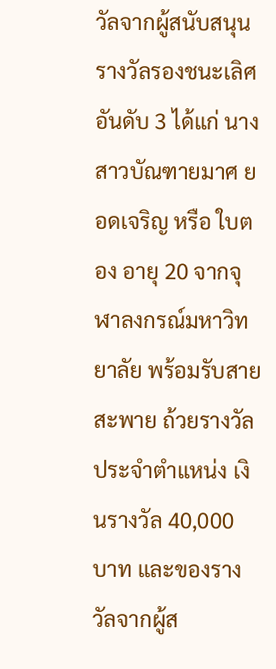วัลจากผู้สนับสนุน รางวัลรองชนะเลิศอันดับ 3 ได้แก่ นางสาวบัณฑายมาศ ยอดเจริญ หรือ ใบตอง อายุ 20 จากจุฬาลงกรณ์มหาวิทยาลัย พร้อมรับสายสะพาย ถ้วยรางวัลประจำตำแหน่ง เงินรางวัล 40,000 บาท และของรางวัลจากผู้ส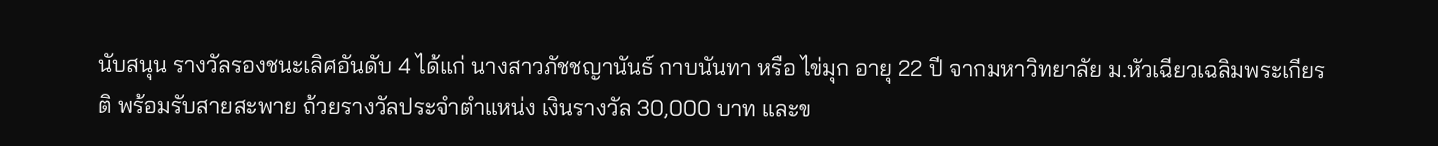นับสนุน รางวัลรองชนะเลิศอันดับ 4 ได้แก่ นางสาวภัชชญานันธ์ กาบนันทา หรือ ไข่มุก อายุ 22 ปี จากมหาวิทยาลัย ม.หัวเฉียวเฉลิมพระเกียรติ พร้อมรับสายสะพาย ถ้วยรางวัลประจำตำแหน่ง เงินรางวัล 30,000 บาท และข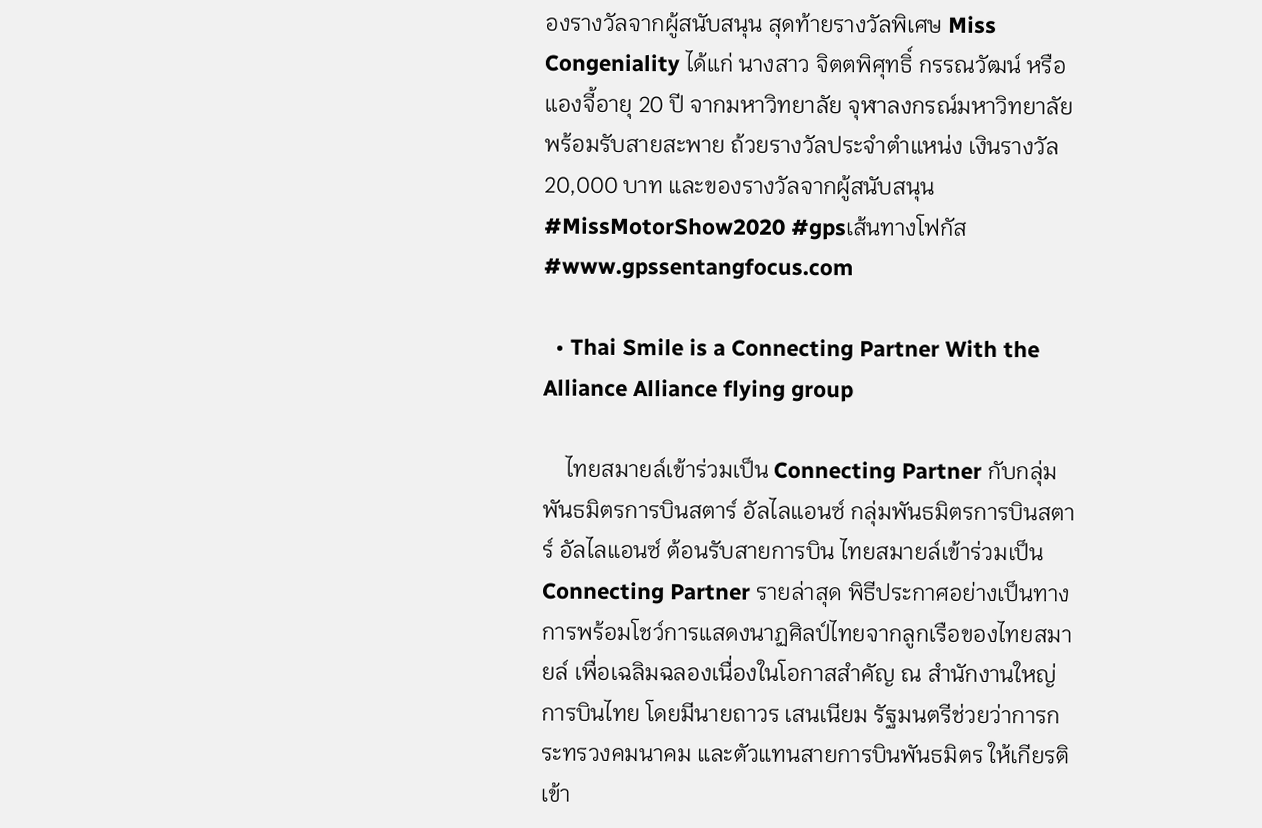องรางวัลจากผู้สนับสนุน สุดท้ายรางวัลพิเศษ Miss Congeniality ได้แก่ นางสาว จิตตพิศุทธิ์ กรรณวัฒน์ หรือ แองจี้อายุ 20 ปี จากมหาวิทยาลัย จุฬาลงกรณ์มหาวิทยาลัย พร้อมรับสายสะพาย ถ้วยรางวัลประจำตำแหน่ง เงินรางวัล 20,000 บาท และของรางวัลจากผู้สนับสนุน #MissMotorShow2020 #gpsเส้นทางโฟกัส #www.gpssentangfocus.com

  • Thai Smile is a Connecting Partner With the Alliance Alliance flying group

    ไทยสมายล์เข้าร่วมเป็น Connecting Partner กับกลุ่มพันธมิตรการบินสตาร์ อัลไลแอนซ์ กลุ่มพันธมิตรการบินสตาร์ อัลไลแอนซ์ ต้อนรับสายการบิน ไทยสมายล์เข้าร่วมเป็น Connecting Partner รายล่าสุด พิธีประกาศอย่างเป็นทางการพร้อมโชว์การแสดงนาฏศิลป์ไทยจากลูกเรือของไทยสมายล์ เพื่อเฉลิมฉลองเนื่องในโอกาสสำคัญ ณ สำนักงานใหญ่ การบินไทย โดยมีนายถาวร เสนเนียม รัฐมนตรีช่วยว่าการกระทรวงคมนาคม และตัวแทนสายการบินพันธมิตร ให้เกียรติเข้า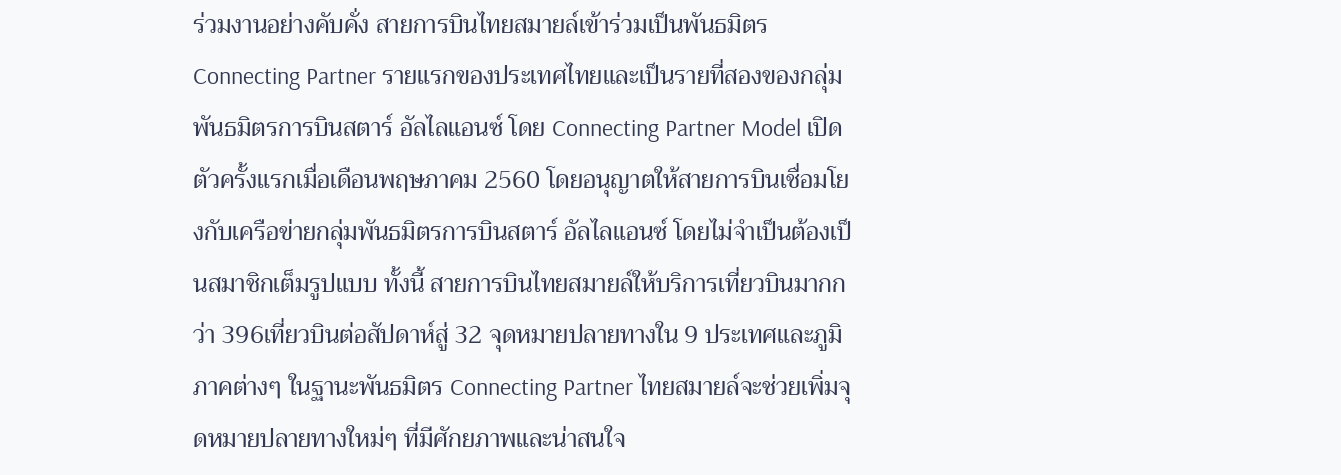ร่วมงานอย่างคับคั่ง สายการบินไทยสมายล์เข้าร่วมเป็นพันธมิตร Connecting Partner รายแรกของประเทศไทยและเป็นรายที่สองของกลุ่มพันธมิตรการบินสตาร์ อัลไลแอนซ์ โดย Connecting Partner Model เปิดตัวครั้งแรกเมื่อเดือนพฤษภาคม 2560 โดยอนุญาตให้สายการบินเชื่อมโยงกับเครือข่ายกลุ่มพันธมิตรการบินสตาร์ อัลไลแอนซ์ โดยไม่จำเป็นต้องเป็นสมาชิกเต็มรูปแบบ ทั้งนี้ สายการบินไทยสมายล์ให้บริการเที่ยวบินมากกว่า 396เที่ยวบินต่อสัปดาห์สู่ 32 จุดหมายปลายทางใน 9 ประเทศและภูมิภาคต่างๆ ในฐานะพันธมิตร Connecting Partner ไทยสมายล์จะช่วยเพิ่มจุดหมายปลายทางใหม่ๆ ที่มีศักยภาพและน่าสนใจ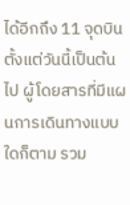ได้อีกถึง 11 จุดบิน ตั้งแต่วันนี้เป็นต้นไป ผู้โดยสารที่มีแผนการเดินทางแบบใดก็ตาม รวม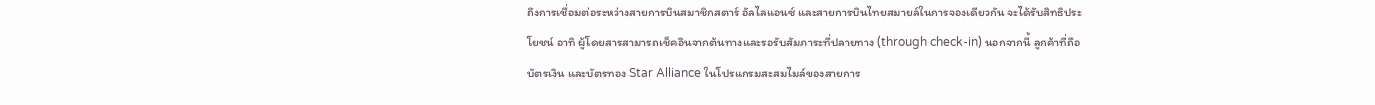ถึงการเชื่อมต่อระหว่างสายการบินสมาชิกสตาร์ อัลไลแอนซ์ และสายการบินไทยสมายล์ในการจองเดียวกัน จะได้รับสิทธิประโยชน์ อาทิ ผู้โดยสารสามารถเช็คอินจากต้นทางและรอรับสัมภาระที่ปลายทาง (through check-in) นอกจากนี้ ลูกค้าที่ถือบัตรเงิน และบัตรทอง Star Alliance ในโปรแกรมสะสมไมล์ของสายการ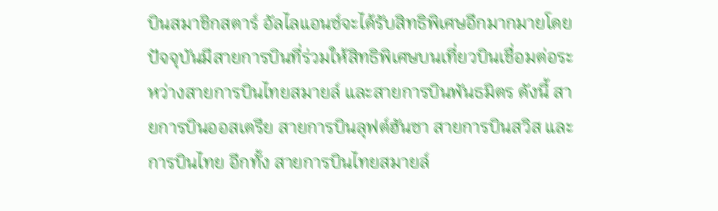บินสมาชิกสตาร์ อัลไลแอนซ์จะได้รับสิทธิพิเศษอีกมากมายโดยปัจจุบันมีสายการบินที่ร่วมให้สิทธิพิเศษบนเที่ยวบินเชื่อมต่อระหว่างสายการบินไทยสมายล์ และสายการบินพันธมิตร ดังนี้ สายการบินออสเตรีย สายการบินลุฟต์ฮันซา สายการบินสวิส และการบินไทย อีกทั้ง สายการบินไทยสมายล์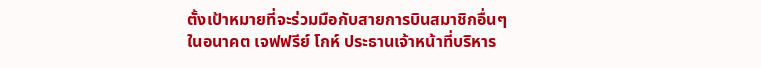ตั้งเป้าหมายที่จะร่วมมือกับสายการบินสมาชิกอื่นๆ ในอนาคต เจฟฟรีย์ โกห์ ประธานเจ้าหน้าที่บริหาร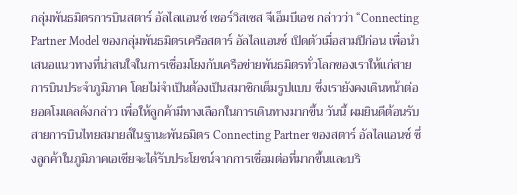กลุ่มพันธมิตรการบินสตาร์ อัลไลแอนซ์ เซอร์วิสเซส จีเอ็มบีเอช กล่าวว่า “Connecting Partner Model ของกลุ่มพันธมิตรเครือสตาร์ อัลไลแอนซ์ เปิดตัวเมื่อสามปีก่อน เพื่อนำเสนอแนวทางที่น่าสนใจในการเชื่อมโยงกับเครือข่ายพันธมิตรทั่วโลกของเราให้แก่สายการบินประจำภูมิภาค โดยไม่จำเป็นต้องเป็นสมาชิกเต็มรูปแบบ ซึ่งเรายังคงเดินหน้าต่อยอดโมเดลดังกล่าว เพื่อให้ลูกค้ามีทางเลือกในการเดินทางมากขึ้น วันนี้ ผมยินดีต้อนรับสายการบินไทยสมายล์ในฐานะพันธมิตร Connecting Partner ของสตาร์ อัลไลแอนซ์ ซึ่งลูกค้าในภูมิภาคเอเชียจะได้รับประโยชน์จากการเชื่อมต่อที่มากขึ้นและบริ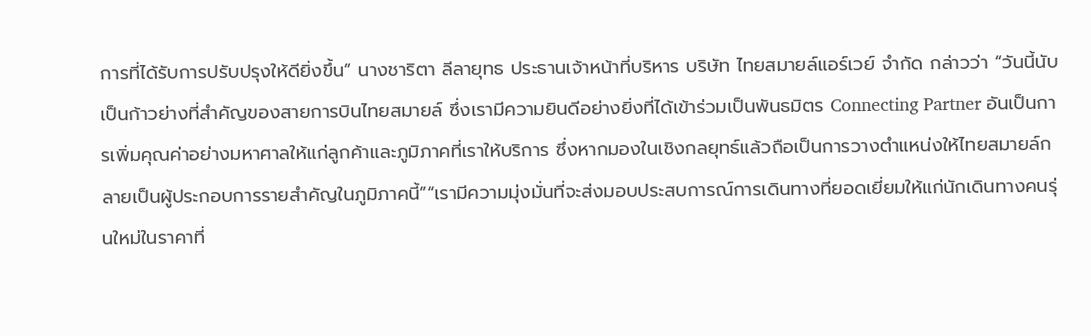การที่ได้รับการปรับปรุงให้ดียิ่งขึ้น” นางชาริตา ลีลายุทธ ประธานเจ้าหน้าที่บริหาร บริษัท ไทยสมายล์แอร์เวย์ จำกัด กล่าวว่า “วันนี้นับเป็นก้าวย่างที่สำคัญของสายการบินไทยสมายล์ ซึ่งเรามีความยินดีอย่างยิ่งที่ได้เข้าร่วมเป็นพันธมิตร Connecting Partner อันเป็นการเพิ่มคุณค่าอย่างมหาศาลให้แก่ลูกค้าและภูมิภาคที่เราให้บริการ ซึ่งหากมองในเชิงกลยุทธ์แล้วถือเป็นการวางตำแหน่งให้ไทยสมายล์กลายเป็นผู้ประกอบการรายสำคัญในภูมิภาคนี้”“เรามีความมุ่งมั่นที่จะส่งมอบประสบการณ์การเดินทางที่ยอดเยี่ยมให้แก่นักเดินทางคนรุ่นใหม่ในราคาที่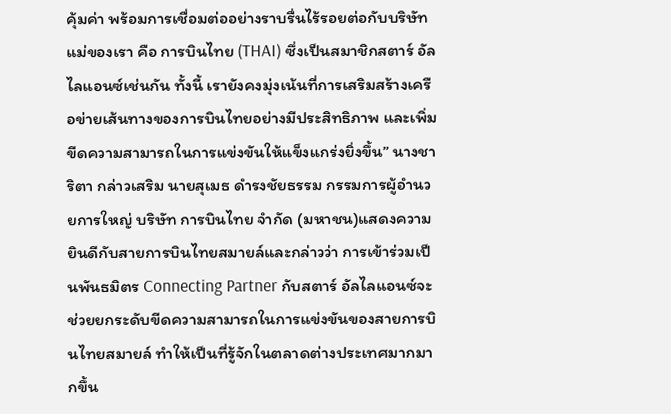คุ้มค่า พร้อมการเชื่อมต่ออย่างราบรื่นไร้รอยต่อกับบริษัทแม่ของเรา คือ การบินไทย (THAI) ซึ่งเป็นสมาชิกสตาร์ อัลไลแอนซ์เช่นกัน ทั้งนี้ เรายังคงมุ่งเน้นที่การเสริมสร้างเครือข่ายเส้นทางของการบินไทยอย่างมีประสิทธิภาพ และเพิ่มขีดความสามารถในการแข่งขันให้แข็งแกร่งยิ่งขึ้น” นางชาริตา กล่าวเสริม นายสุเมธ ดำรงชัยธรรม กรรมการผู้อำนวยการใหญ่ บริษัท การบินไทย จำกัด (มหาชน)แสดงความยินดีกับสายการบินไทยสมายล์และกล่าวว่า การเข้าร่วมเป็นพันธมิตร Connecting Partner กับสตาร์ อัลไลแอนซ์จะช่วยยกระดับขีดความสามารถในการแข่งขันของสายการบินไทยสมายล์ ทำให้เป็นที่รู้จักในตลาดต่างประเทศมากมากขึ้น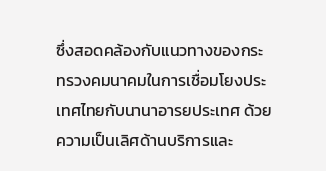ซึ่งสอดคล้องกับแนวทางของกระทรวงคมนาคมในการเชื่อมโยงประเทศไทยกับนานาอารยประเทศ ด้วยความเป็นเลิศด้านบริการและ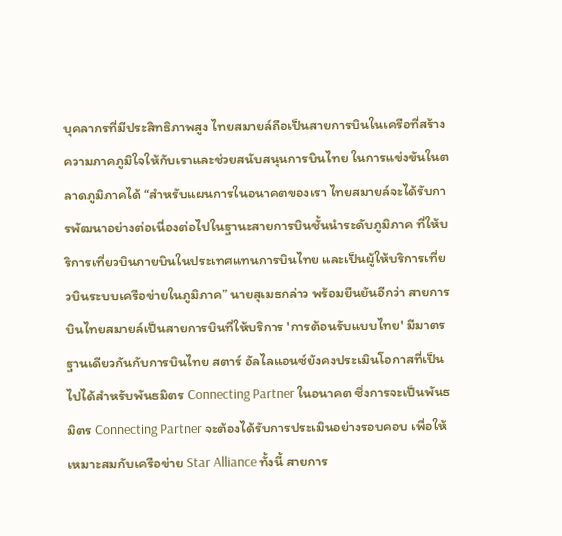บุคลากรที่มีประสิทธิภาพสูง ไทยสมายล์ถือเป็นสายการบินในเครือที่สร้างความภาคภูมิใจให้กับเราและช่วยสนับสนุนการบินไทย ในการแข่งขันในตลาดภูมิภาคได้ “สำหรับแผนการในอนาคตของเรา ไทยสมายล์จะได้รับการพัฒนาอย่างต่อเนื่องต่อไปในฐานะสายการบินชั้นนำระดับภูมิภาค ที่ให้บริการเที่ยวบินภายบินในประเทศแทนการบินไทย และเป็นผู้ให้บริการเที่ยวบินระบบเครือข่ายในภูมิภาค” นายสุเมธกล่าว พร้อมยืนยันอีกว่า สายการบินไทยสมายล์เป็นสายการบินที่ให้บริการ 'การต้อนรับแบบไทย' มีมาตรฐานเดียวกันกับการบินไทย สตาร์ อัลไลแอนซ์ยังคงประเมินโอกาสที่เป็นไปได้สำหรับพันธมิตร Connecting Partner ในอนาคต ซึ่งการจะเป็นพันธมิตร Connecting Partner จะต้องได้รับการประเมินอย่างรอบคอบ เพื่อให้เหมาะสมกับเครือข่าย Star Alliance ทั้งนี้ สายการ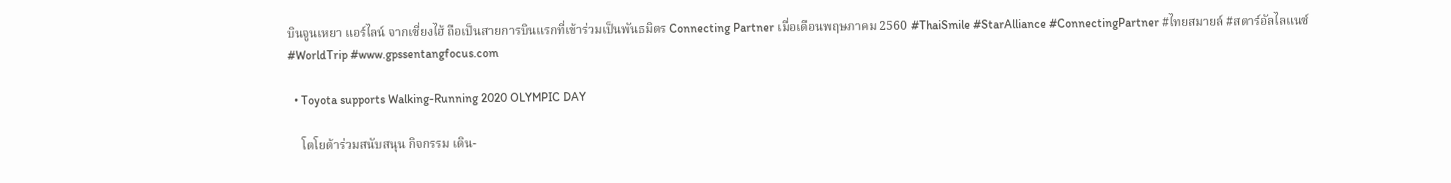บินจูนเหยา แอร์ไลน์ จากเซี่ยงไฮ้ ถือเป็นสายการบินแรกที่เข้าร่วมเป็นพันธมิตร Connecting Partner เมื่อเดือนพฤษภาคม 2560 #ThaiSmile #StarAlliance #ConnectingPartner #ไทยสมายล์ #สตาร์อัลไลแนซ์ #WorldTrip #www.gpssentangfocus.com

  • Toyota supports Walking-Running 2020 OLYMPIC DAY

    โตโยต้าร่วมสนับสนุน กิจกรรม เดิน-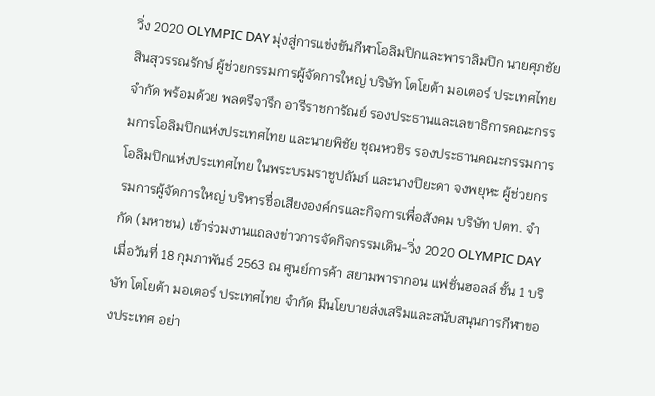วิ่ง 2020 OLYMPIC DAY มุ่งสู่การแข่งขันกีฬาโอลิมปิกและพาราลิมปิก นายศุภชัย สินสุวรรณรักษ์ ผู้ช่วยกรรมการผู้จัดการใหญ่ บริษัท โตโยต้า มอเตอร์ ประเทศไทย จำกัด พร้อมด้วย พลตรีจารึก อารีราชการัณย์ รองประธานและเลขาธิการคณะกรรมการโอลิมปิกแห่งประเทศไทย และนายพิชัย ชุณหวชิร รองประธานคณะกรรมการโอลิมปิกแห่งประเทศไทย ในพระบรมราชูปถัมภ์ และนางปิยะดา จงพยุหะ ผู้ช่วยกรรมการผู้จัดการใหญ่ บริหารชื่อเสียงองค์กรและกิจการเพื่อสังคม บริษัท ปตท. จำกัด (มหาชน) เข้าร่วมงานแถลงข่าวการจัดกิจกรรมเดิน-วิ่ง 2020 OLYMPIC DAY เมื่อวันที่ 18 กุมภาพันธ์ 2563 ณ ศูนย์การค้า สยามพารากอน แฟชั่นฮอลล์ ชั้น 1 บริษัท โตโยต้า มอเตอร์ ประเทศไทย จำกัด มีนโยบายส่งเสริมและสนับสนุนการกีฬาของประเทศ อย่า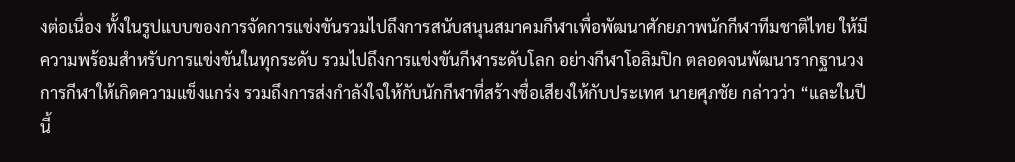งต่อเนื่อง ทั้งในรูปแบบของการจัดการแข่งขันรวมไปถึงการสนับสนุนสมาคมกีฬาเพื่อพัฒนาศักยภาพนักกีฬาทีมชาติไทย ให้มีความพร้อมสำหรับการแข่งขันในทุกระดับ รวมไปถึงการแข่งขันกีฬาระดับโลก อย่างกีฬาโอลิมปิก ตลอดจนพัฒนารากฐานวงการกีฬาให้เกิดความแข็งแกร่ง รวมถึงการส่งกำลังใจให้กับนักกีฬาที่สร้างชื่อเสียงให้กับประเทศ นายศุภชัย กล่าวว่า “และในปีนี้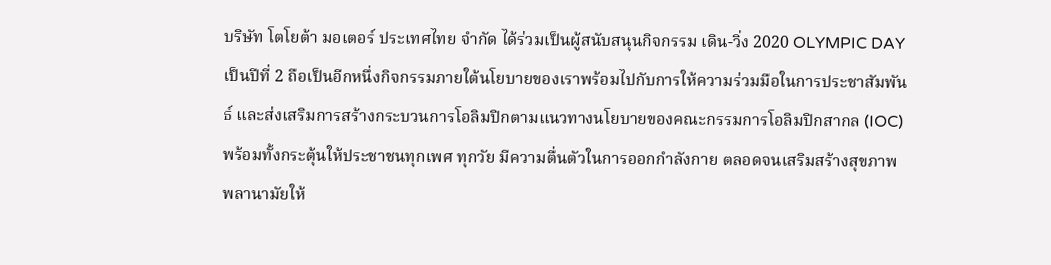บริษัท โตโยต้า มอเตอร์ ประเทศไทย จำกัด ได้ร่วมเป็นผู้สนับสนุนกิจกรรม เดิน-วิ่ง 2020 OLYMPIC DAY เป็นปีที่ 2 ถือเป็นอีกหนึ่งกิจกรรมภายใต้นโยบายของเราพร้อมไปกับการให้ความร่วมมือในการประชาสัมพันธ์ และส่งเสริมการสร้างกระบวนการโอลิมปิกตามแนวทางนโยบายของคณะกรรมการโอลิมปิกสากล (IOC) พร้อมทั้งกระตุ้นให้ประชาชนทุกเพศ ทุกวัย มีความตื่นตัวในการออกกำลังกาย ตลอดจนเสริมสร้างสุขภาพพลานามัยให้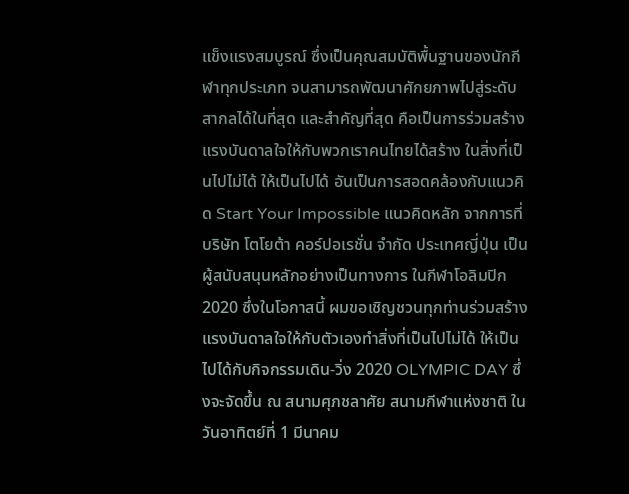แข็งแรงสมบูรณ์ ซึ่งเป็นคุณสมบัติพื้นฐานของนักกีฬาทุกประเภท จนสามารถพัฒนาศักยภาพไปสู่ระดับสากลได้ในที่สุด และสำคัญที่สุด คือเป็นการร่วมสร้างแรงบันดาลใจให้กับพวกเราคนไทยได้สร้าง ในสิ่งที่เป็นไปไม่ได้ ให้เป็นไปได้ อันเป็นการสอดคล้องกับแนวคิด Start Your Impossible แนวคิดหลัก จากการที่ บริษัท โตโยต้า คอร์ปอเรชั่น จำกัด ประเทศญี่ปุ่น เป็นผู้สนับสนุนหลักอย่างเป็นทางการ ในกีฬาโอลิมปิก 2020 ซึ่งในโอกาสนี้ ผมขอเชิญชวนทุกท่านร่วมสร้างแรงบันดาลใจให้กับตัวเองทำสิ่งที่เป็นไปไม่ได้ ให้เป็นไปได้กับกิจกรรมเดิน-วิ่ง 2020 OLYMPIC DAY ซึ่งจะจัดขึ้น ณ สนามศุภชลาศัย สนามกีฬาแห่งชาติ ในวันอาทิตย์ที่ 1 มีนาคม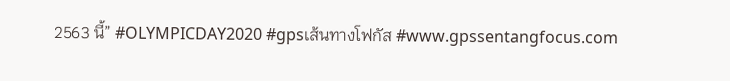2563 นี้” #OLYMPICDAY2020 #gpsเส้นทางโฟกัส #www.gpssentangfocus.com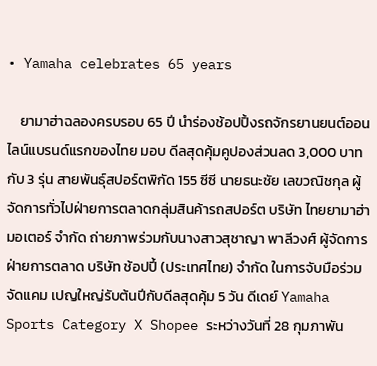• Yamaha celebrates 65 years

    ยามาฮ่าฉลองครบรอบ 65 ปี นำร่องช้อปปิ้งรถจักรยานยนต์ออนไลน์แบรนด์แรกของไทย มอบ ดีลสุดคุ้มคูปองส่วนลด 3,000 บาท กับ 3 รุ่น สายพันธุ์สปอร์ตพิกัด 155 ซีซี นายธนะชัย เลขวณิชกุล ผู้จัดการทั่วไปฝ่ายการตลาดกลุ่มสินค้ารถสปอร์ต บริษัท ไทยยามาฮ่ามอเตอร์ จำกัด ถ่ายภาพร่วมกับนางสาวสุชาญา พาลีวงศ์ ผู้จัดการฝ่ายการตลาด บริษัท ช้อปปี้ (ประเทศไทย) จำกัด ในการจับมือร่วมจัดแคม เปญใหญ่รับต้นปีกับดีลสุดคุ้ม 5 วัน ดีเดย์ Yamaha Sports Category X Shopee ระหว่างวันที่ 28 กุมภาพัน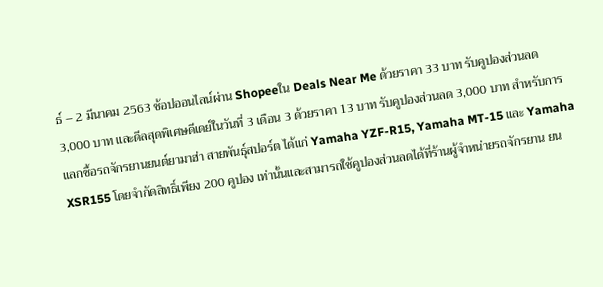ธ์ – 2 มีนาคม 2563 ช้อปออนไลน์ผ่าน Shopeeใน Deals Near Me ด้วยราคา 33 บาท รับคูปองส่วนลด 3,000 บาท และดีลสุดพิเศษดีเดย์ในวันที่ 3 เดือน 3 ด้วยราคา 13 บาท รับคูปองส่วนลด 3,000 บาท สำหรับการแลกซื้อรถจักรยานยนต์ยามาฮ่า สายพันธุ์สปอร์ต ได้แก่ Yamaha YZF-R15, Yamaha MT-15 และ Yamaha XSR155 โดยจำกัดสิทธิ์เพียง 200 คูปอง เท่านั้นและสามารถใช้คูปองส่วนลดได้ที่ร้านผู้จำหน่ายรถจักรยาน ยน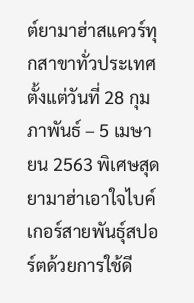ต์ยามาฮ่าสแควร์ทุกสาขาทั่วประเทศ ตั้งแต่วันที่ 28 กุมภาพันธ์ – 5 เมษายน 2563 พิเศษสุดยามาฮ่าเอาใจไบค์เกอร์สายพันธุ์สปอร์ตด้วยการใช้ดี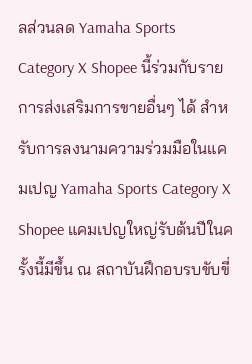ลส่วนลด Yamaha Sports Category X Shopee นี้ร่วมกับรายการส่งเสริมการขายอื่นๆ ได้ สำหรับการลงนามความร่วมมือในแคมเปญ Yamaha Sports Category X Shopee แคมเปญใหญ่รับต้นปีในครั้งนี้มีขึ้น ณ สถาบันฝึกอบรบขับขี่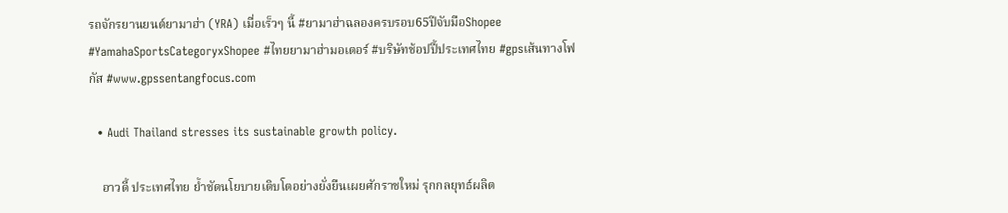รถจักรยานยนต์ยามาฮ่า (YRA) เมื่อเร็วๆ นี้ #ยามาฮ่าฉลองครบรอบ65ปีจับมือShopee #YamahaSportsCategoryxShopee #ไทยยามาฮ่ามอเตอร์ #บริษัทช้อปปี้ประเทศไทย #gpsเส้นทางโฟกัส #www.gpssentangfocus.com

  • Audi Thailand stresses its sustainable growth policy.

    อาวดี้ ประเทศไทย ย้ำชัดนโยบายเติบโตอย่างยั่งยืนเผยศักราชใหม่ รุกกลยุทธ์ผลิต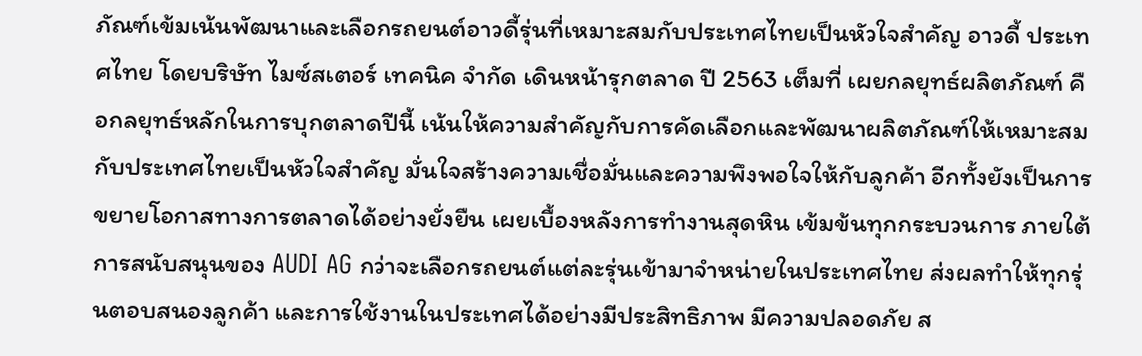ภัณฑ์เข้มเน้นพัฒนาและเลือกรถยนต์อาวดี้รุ่นที่เหมาะสมกับประเทศไทยเป็นหัวใจสำคัญ อาวดี้ ประเทศไทย โดยบริษัท ไมซ์สเตอร์ เทคนิค จำกัด เดินหน้ารุกตลาด ปี 2563 เต็มที่ เผยกลยุทธ์ผลิตภัณฑ์ คือกลยุทธ์หลักในการบุกตลาดปีนี้ เน้นให้ความสำคัญกับการคัดเลือกและพัฒนาผลิตภัณฑ์ให้เหมาะสมกับประเทศไทยเป็นหัวใจสำคัญ มั่นใจสร้างความเชื่อมั่นและความพึงพอใจให้กับลูกค้า อีกทั้งยังเป็นการขยายโอกาสทางการตลาดได้อย่างยั่งยืน เผยเบื้องหลังการทำงานสุดหิน เข้มข้นทุกกระบวนการ ภายใต้การสนับสนุนของ AUDI AG กว่าจะเลือกรถยนต์แต่ละรุ่นเข้ามาจำหน่ายในประเทศไทย ส่งผลทำให้ทุกรุ่นตอบสนองลูกค้า และการใช้งานในประเทศได้อย่างมีประสิทธิภาพ มีความปลอดภัย ส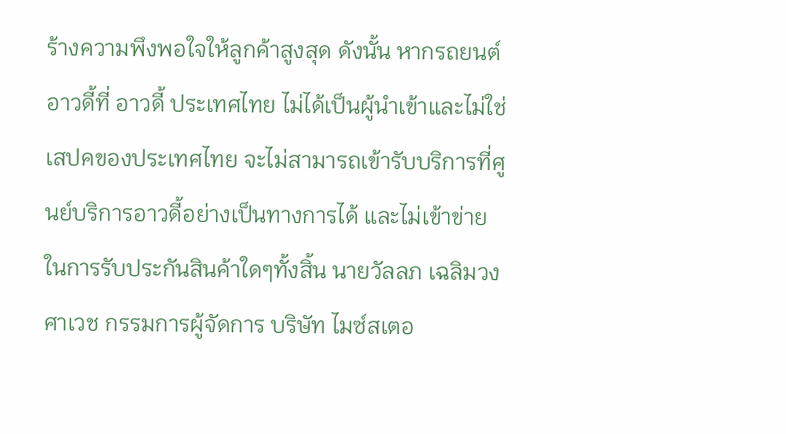ร้างความพึงพอใจให้ลูกค้าสูงสุด ดังนั้น หากรถยนต์อาวดี้ที่ อาวดี้ ประเทศไทย ไม่ได้เป็นผู้นำเข้าและไม่ใช่เสปคของประเทศไทย จะไม่สามารถเข้ารับบริการที่ศูนย์บริการอาวดี้อย่างเป็นทางการได้ และไม่เข้าข่ายในการรับประกันสินค้าใดๆทั้งสิ้น นายวัลลภ เฉลิมวงศาเวช กรรมการผู้จัดการ บริษัท ไมซ์สเตอ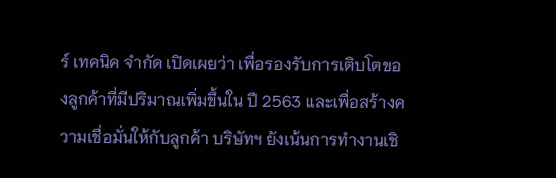ร์ เทคนิค จำกัด เปิดเผยว่า เพื่อรองรับการเติบโตของลูกค้าที่มีปริมาณเพิ่มขึ้นใน ปี 2563 และเพื่อสร้างความเชื่อมั่นให้กับลูกค้า บริษัทฯ ยังเน้นการทำงานเชิ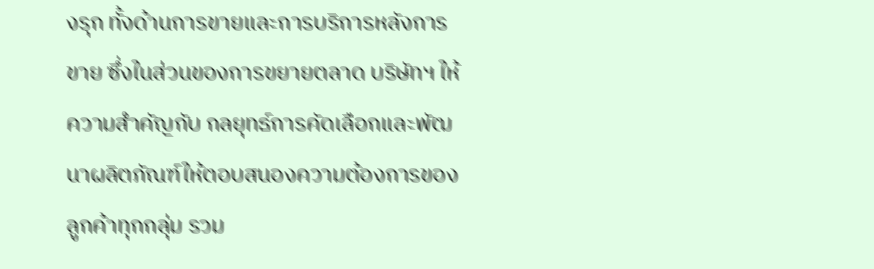งรุก ทั้งด้านการขายและการบริการหลังการขาย ซึ่งในส่วนของการขยายตลาด บริษัทฯ ให้ความสำคัญกับ กลยุทธ์การคัดเลือกและพัฒนาผลิตภัณฑ์ให้ตอบสนองความต้องการของลูกค้าทุกกลุ่ม รวม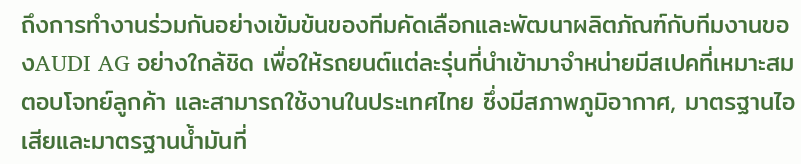ถึงการทำงานร่วมกันอย่างเข้มข้นของทีมคัดเลือกและพัฒนาผลิตภัณฑ์กับทีมงานของAUDI AG อย่างใกล้ชิด เพื่อให้รถยนต์แต่ละรุ่นที่นำเข้ามาจำหน่ายมีสเปคที่เหมาะสม ตอบโจทย์ลูกค้า และสามารถใช้งานในประเทศไทย ซึ่งมีสภาพภูมิอากาศ, มาตรฐานไอเสียและมาตรฐานน้ำมันที่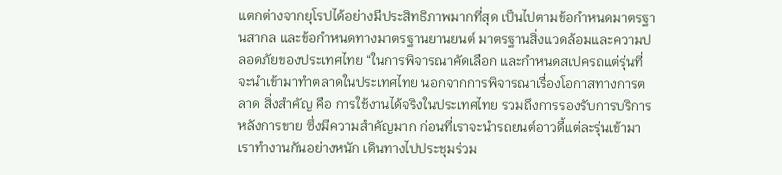แตกต่างจากยุโรปได้อย่างมีประสิทธิภาพมากที่สุด เป็นไปตามข้อกำหนดมาตรฐานสากล และข้อกำหนดทางมาตรฐานยานยนต์ มาตรฐานสิ่งแวดล้อมและความปลอดภัยของประเทศไทย “ในการพิจารณาคัดเลือก และกำหนดสเปครถแต่รุ่นที่จะนำเข้ามาทำตลาดในประเทศไทย นอกจากการพิจารณาเรื่องโอกาสทางการตลาด สิ่งสำคัญ คือ การใช้งานได้จริงในประเทศไทย รวมถึงการรองรับการบริการหลังการขาย ซึ่งมีความสำคัญมาก ก่อนที่เราจะนำรถยนต์อาวดี้แต่ละรุ่นเข้ามา เราทำงานกันอย่างหนัก เดินทางไปประชุมร่วม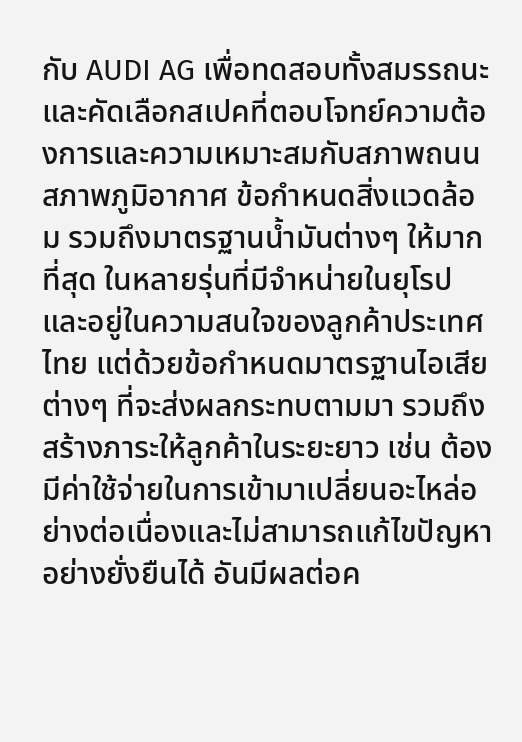กับ AUDI AG เพื่อทดสอบทั้งสมรรถนะ และคัดเลือกสเปคที่ตอบโจทย์ความต้องการและความเหมาะสมกับสภาพถนน สภาพภูมิอากาศ ข้อกำหนดสิ่งแวดล้อม รวมถึงมาตรฐานน้ำมันต่างๆ ให้มากที่สุด ในหลายรุ่นที่มีจำหน่ายในยุโรป และอยู่ในความสนใจของลูกค้าประเทศไทย แต่ด้วยข้อกำหนดมาตรฐานไอเสียต่างๆ ที่จะส่งผลกระทบตามมา รวมถึงสร้างภาระให้ลูกค้าในระยะยาว เช่น ต้องมีค่าใช้จ่ายในการเข้ามาเปลี่ยนอะไหล่อย่างต่อเนื่องและไม่สามารถแก้ไขปัญหาอย่างยั่งยืนได้ อันมีผลต่อค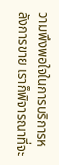วามพึงพอใจในการบริการหลังการขาย เราก็พิจารณาที่จะ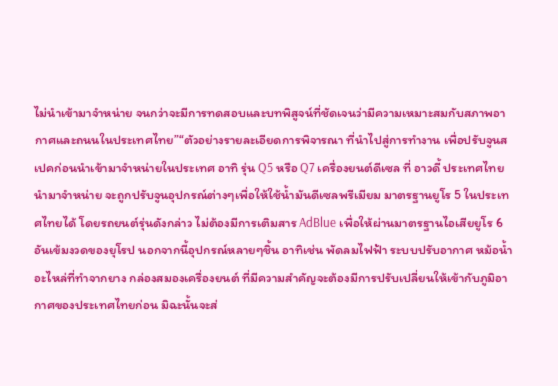ไม่นำเข้ามาจำหน่าย จนกว่าจะมีการทดสอบและบทพิสูจน์ที่ชัดเจนว่ามีความเหมาะสมกับสภาพอากาศและถนนในประเทศไทย”“ตัวอย่างรายละเอียดการพิจารณา ที่นำไปสู่การทำงาน เพื่อปรับจูนสเปคก่อนนำเข้ามาจำหน่ายในประเทศ อาทิ รุ่น Q5 หรือ Q7 เครื่องยนต์ดีเซล ที่ อาวดี้ ประเทศไทย นำมาจำหน่าย จะถูกปรับจูนอุปกรณ์ต่างๆเพื่อให้ใช้น้ำมันดีเซลพรีเมียม มาตรฐานยูโร 5 ในประเทศไทยได้ โดยรถยนต์รุ่นดังกล่าว ไม่ต้องมีการเติมสาร AdBlue เพื่อให้ผ่านมาตรฐานไอเสียยูโร 6 อันเข้มงวดของยุโรป นอกจากนี้อุปกรณ์หลายๆชิ้น อาทิเช่น พัดลมไฟฟ้า ระบบปรับอากาศ หม้อน้ำ อะไหล่ที่ทำจากยาง กล่องสมองเครื่องยนต์ ที่มีความสำคัญจะต้องมีการปรับเปลี่ยนให้เข้ากับภูมิอากาศของประเทศไทยก่อน มิฉะนั้นจะส่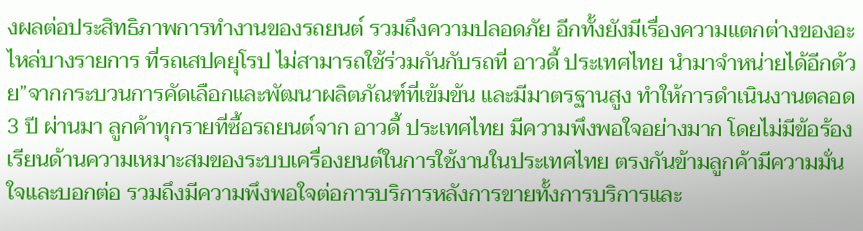งผลต่อประสิทธิภาพการทำงานของรถยนต์ รวมถึงความปลอดภัย อีกทั้งยังมีเรื่องความแตกต่างของอะไหล่บางรายการ ที่รถเสปคยุโรป ไม่สามารถใช้ร่วมกันกับรถที่ อาวดี้ ประเทศไทย นำมาจำหน่ายได้อีกด้วย”จากกระบวนการคัดเลือกและพัฒนาผลิตภัณฑ์ที่เข้มข้น และมีมาตรฐานสูง ทำให้การดำเนินงานตลอด 3 ปี ผ่านมา ลูกค้าทุกรายที่ซื้อรถยนต์จาก อาวดี้ ประเทศไทย มีความพึงพอใจอย่างมาก โดยไม่มีข้อร้องเรียนด้านความเหมาะสมของระบบเครื่องยนต์ในการใช้งานในประเทศไทย ตรงกันข้ามลูกค้ามีความมั่นใจและบอกต่อ รวมถึงมีความพึงพอใจต่อการบริการหลังการขายทั้งการบริการและ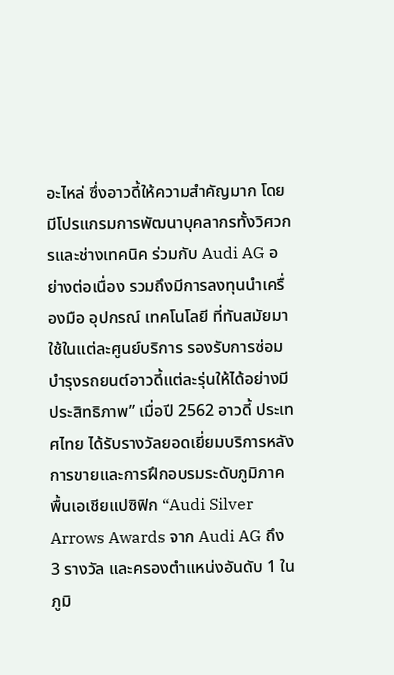อะไหล่ ซึ่งอาวดี้ให้ความสำคัญมาก โดยมีโปรแกรมการพัฒนาบุคลากรทั้งวิศวกรและช่างเทคนิค ร่วมกับ Audi AG อย่างต่อเนื่อง รวมถึงมีการลงทุนนำเครื่องมือ อุปกรณ์ เทคโนโลยี ที่ทันสมัยมาใช้ในแต่ละศูนย์บริการ รองรับการซ่อมบำรุงรถยนต์อาวดี้แต่ละรุ่นให้ได้อย่างมีประสิทธิภาพ” เมื่อปี 2562 อาวดี้ ประเทศไทย ได้รับรางวัลยอดเยี่ยมบริการหลังการขายและการฝึกอบรมระดับภูมิภาคพื้นเอเชียแปซิฟิก “Audi Silver Arrows Awards จาก Audi AG ถึง 3 รางวัล และครองตำแหน่งอันดับ 1 ในภูมิ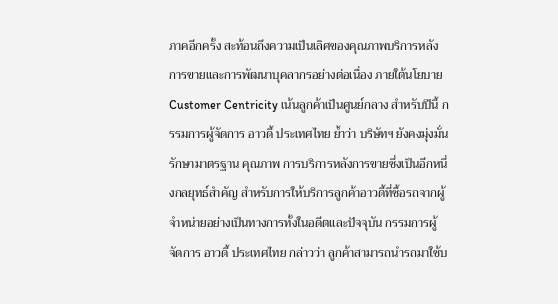ภาคอีกครั้ง สะท้อนถึงความเป็นเลิศของคุณภาพบริการหลังการขายและการพัฒนาบุคลากรอย่างต่อเนื่อง ภายใต้นโยบาย Customer Centricity เน้นลูกค้าเป็นศูนย์กลาง สำหรับปีนี้ กรรมการผู้จัดการ อาวดี้ ประเทศไทย ย้ำว่า บริษัทฯ ยังคงมุ่งมั่นรักษามาตรฐาน คุณภาพ การบริการหลังการขายซึ่งเป็นอีกหนึ่งกลยุทธ์สำคัญ สำหรับการให้บริการลูกค้าอาวดี้ที่ซื้อรถจากผู้จำหน่ายอย่างเป็นทางการทั้งในอดีตและปัจจุบัน กรรมการผู้จัดการ อาวดี้ ประเทศไทย กล่าวว่า ลูกค้าสามารถนำรถมาใช้บ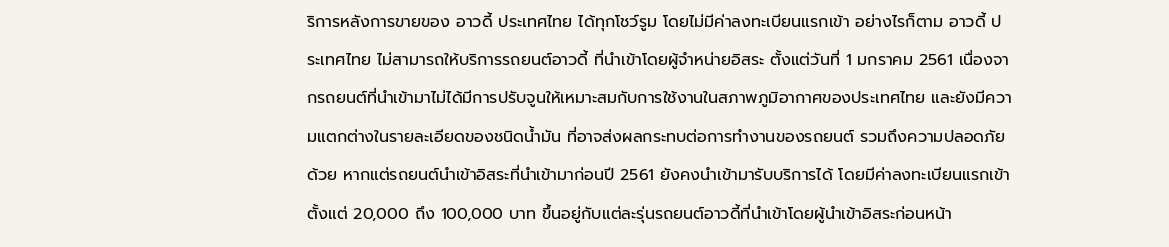ริการหลังการขายของ อาวดี้ ประเทศไทย ได้ทุกโชว์รูม โดยไม่มีค่าลงทะเบียนแรกเข้า อย่างไรก็ตาม อาวดี้ ประเทศไทย ไม่สามารถให้บริการรถยนต์อาวดี้ ที่นำเข้าโดยผู้จำหน่ายอิสระ ตั้งแต่วันที่ 1 มกราคม 2561 เนื่องจากรถยนต์ที่นำเข้ามาไม่ได้มีการปรับจูนให้เหมาะสมกับการใช้งานในสภาพภูมิอากาศของประเทศไทย และยังมีความแตกต่างในรายละเอียดของชนิดน้ำมัน ที่อาจส่งผลกระทบต่อการทำงานของรถยนต์ รวมถึงความปลอดภัยด้วย หากแต่รถยนต์นำเข้าอิสระที่นำเข้ามาก่อนปี 2561 ยังคงนำเข้ามารับบริการได้ โดยมีค่าลงทะเบียนแรกเข้า ตั้งแต่ 20,000 ถึง 100,000 บาท ขึ้นอยู่กับแต่ละรุ่นรถยนต์อาวดี้ที่นำเข้าโดยผู้นำเข้าอิสระก่อนหน้า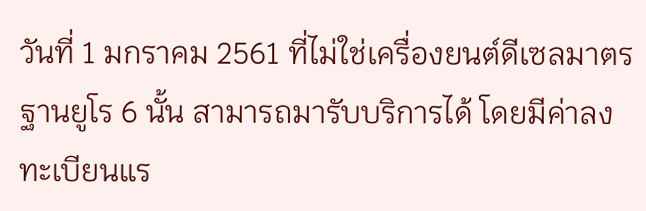วันที่ 1 มกราคม 2561 ที่ไม่ใช่เครื่องยนต์ดีเซลมาตรฐานยูโร 6 นั้น สามารถมารับบริการได้ โดยมีค่าลงทะเบียนแร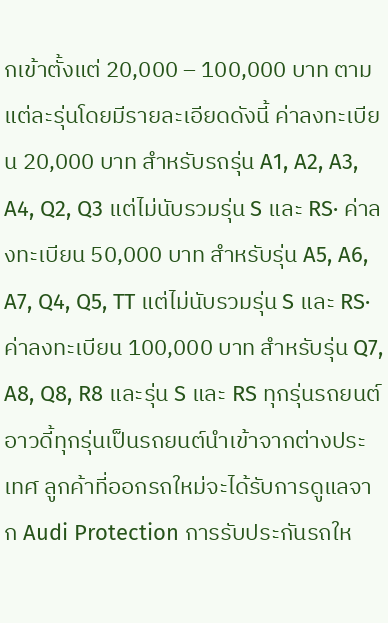กเข้าตั้งแต่ 20,000 – 100,000 บาท ตามแต่ละรุ่นโดยมีรายละเอียดดังนี้ ค่าลงทะเบียน 20,000 บาท สำหรับรถรุ่น A1, A2, A3, A4, Q2, Q3 แต่ไม่นับรวมรุ่น S และ RS· ค่าลงทะเบียน 50,000 บาท สำหรับรุ่น A5, A6, A7, Q4, Q5, TT แต่ไม่นับรวมรุ่น S และ RS· ค่าลงทะเบียน 100,000 บาท สำหรับรุ่น Q7, A8, Q8, R8 และรุ่น S และ RS ทุกรุ่นรถยนต์อาวดี้ทุกรุ่นเป็นรถยนต์นำเข้าจากต่างประเทศ ลูกค้าที่ออกรถใหม่จะได้รับการดูแลจาก Audi Protection การรับประกันรถให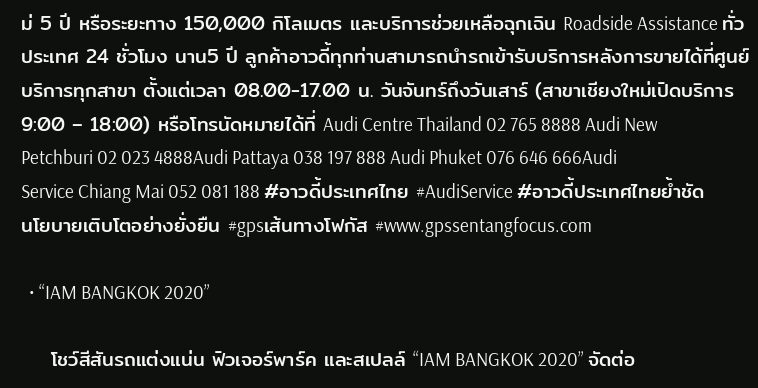ม่ 5 ปี หรือระยะทาง 150,000 กิโลเมตร และบริการช่วยเหลือฉุกเฉิน Roadside Assistance ทั่วประเทศ 24 ชั่วโมง นาน5 ปี ลูกค้าอาวดี้ทุกท่านสามารถนำรถเข้ารับบริการหลังการขายได้ที่ศูนย์บริการทุกสาขา ตั้งแต่เวลา 08.00-17.00 น. วันจันทร์ถึงวันเสาร์ (สาขาเชียงใหม่เปิดบริการ 9:00 – 18:00) หรือโทรนัดหมายได้ที่ Audi Centre Thailand 02 765 8888 Audi New Petchburi 02 023 4888Audi Pattaya 038 197 888 Audi Phuket 076 646 666Audi Service Chiang Mai 052 081 188 #อาวดี้ประเทศไทย #AudiService #อาวดี้ประเทศไทยย้ำชัดนโยบายเติบโตอย่างยั่งยืน #gpsเส้นทางโฟกัส #www.gpssentangfocus.com

  • “IAM BANGKOK 2020”

    โชว์สีสันรถแต่งแน่น ฟิวเจอร์พาร์ค และสเปลล์ “IAM BANGKOK 2020” จัดต่อ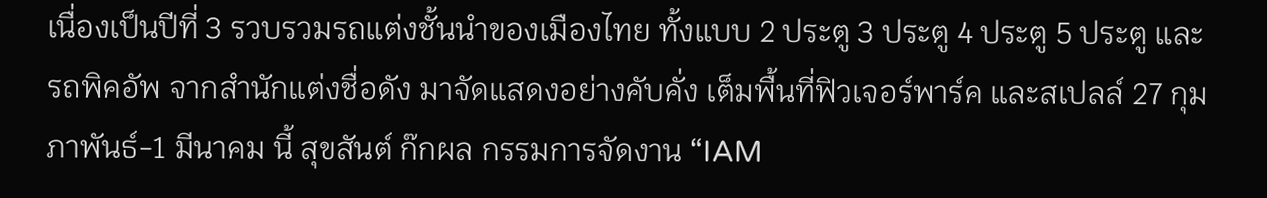เนื่องเป็นปีที่ 3 รวบรวมรถแต่งชั้นนำของเมืองไทย ทั้งแบบ 2 ประตู 3 ประตู 4 ประตู 5 ประตู และรถพิคอัพ จากสำนักแต่งชื่อดัง มาจัดแสดงอย่างคับคั่ง เต็มพื้นที่ฟิวเจอร์พาร์ค และสเปลล์ 27 กุมภาพันธ์-1 มีนาคม นี้ สุขสันต์ ก๊กผล กรรมการจัดงาน “IAM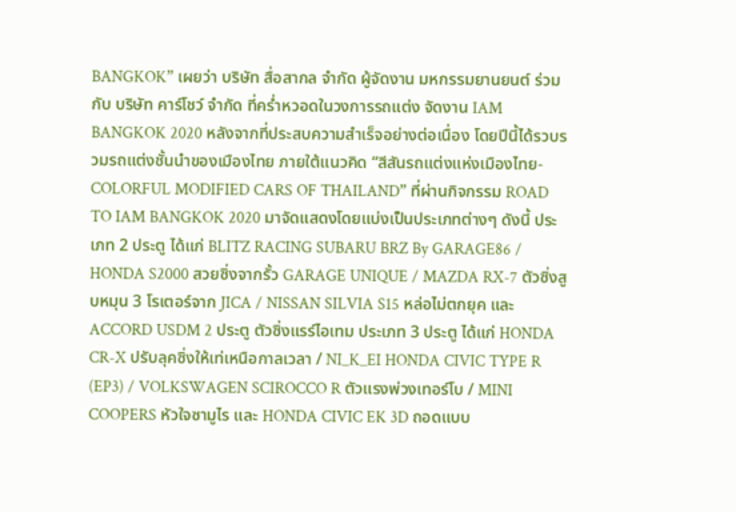BANGKOK” เผยว่า บริษัท สื่อสากล จำกัด ผู้จัดงาน มหกรรมยานยนต์ ร่วมกับ บริษัท คาร์โชว์ จำกัด ที่คร่ำหวอดในวงการรถแต่ง จัดงาน IAM BANGKOK 2020 หลังจากที่ประสบความสำเร็จอย่างต่อเนื่อง โดยปีนี้ได้รวบรวมรถแต่งชั้นนำของเมืองไทย ภายใต้แนวคิด “สีสันรถแต่งแห่งเมืองไทย-COLORFUL MODIFIED CARS OF THAILAND” ที่ผ่านกิจกรรม ROAD TO IAM BANGKOK 2020 มาจัดแสดงโดยแบ่งเป็นประเภทต่างๆ ดังนี้ ประเภท 2 ประตู ได้แก่ BLITZ RACING SUBARU BRZ By GARAGE86 / HONDA S2000 สวยซิ่งจากรั้ว GARAGE UNIQUE / MAZDA RX-7 ตัวซิ่งสูบหมุน 3 โรเตอร์จาก JICA / NISSAN SILVIA S15 หล่อไม่ตกยุค และ ACCORD USDM 2 ประตู ตัวซิ่งแรร์ไอเทม ประเภท 3 ประตู ได้แก่ HONDA CR-X ปรับลุคซิ่งให้เท่เหนือกาลเวลา / NI_K_EI HONDA CIVIC TYPE R (EP3) / VOLKSWAGEN SCIROCCO R ตัวแรงพ่วงเทอร์โบ / MINI COOPERS หัวใจซามูไร และ HONDA CIVIC EK 3D ถอดแบบ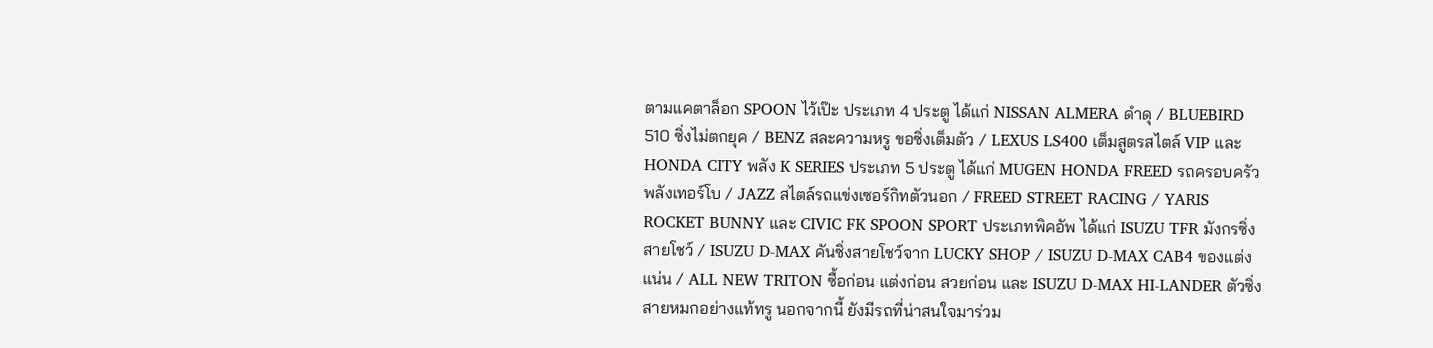ตามแคตาล็อก SPOON ไว้เป๊ะ ประเภท 4 ประตู ได้แก่ NISSAN ALMERA ดำดุ / BLUEBIRD 510 ซิ่งไม่ตกยุค / BENZ สละความหรู ขอซิ่งเต็มตัว / LEXUS LS400 เต็มสูตรสไตล์ VIP และ HONDA CITY พลัง K SERIES ประเภท 5 ประตู ได้แก่ MUGEN HONDA FREED รถครอบครัวพลังเทอร์โบ / JAZZ สไตล์รถแข่งเซอร์กิทตัวนอก / FREED STREET RACING / YARIS ROCKET BUNNY และ CIVIC FK SPOON SPORT ประเภทพิคอัพ ได้แก่ ISUZU TFR มังกรซิ่งสายโชว์ / ISUZU D-MAX คันซิ่งสายโชว์จาก LUCKY SHOP / ISUZU D-MAX CAB4 ของแต่งแน่น / ALL NEW TRITON ซื้อก่อน แต่งก่อน สวยก่อน และ ISUZU D-MAX HI-LANDER ตัวซิ่งสายหมกอย่างแท้ทรู นอกจากนี้ ยังมีรถที่น่าสนใจมาร่วม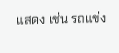แสดง เช่น รถแข่ง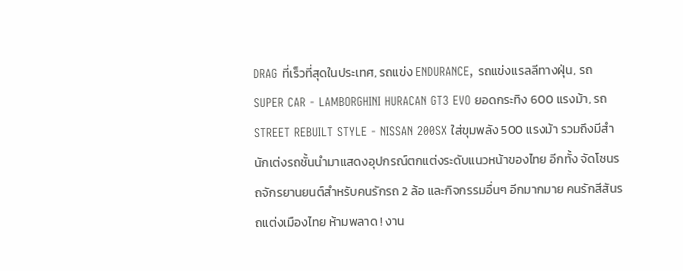DRAG ที่เร็วที่สุดในประเทศ, รถแข่ง ENDURANCE, รถแข่งแรลลีทางฝุ่น, รถ SUPER CAR - LAMBORGHINI HURACAN GT3 EVO ยอดกระทิง 600 แรงม้า, รถ STREET REBUILT STYLE - NISSAN 200SX ใส่ขุมพลัง 500 แรงม้า รวมถึงมีสำนักเต่งรถชั้นนำมาแสดงอุปกรณ์ตกแต่งระดับแนวหน้าของไทย อีกทั้ง จัดโซนรถจักรยานยนต์สำหรับคนรักรถ 2 ล้อ และกิจกรรมอื่นๆ อีกมากมาย คนรักสีสันรถแต่งเมืองไทย ห้ามพลาด ! งาน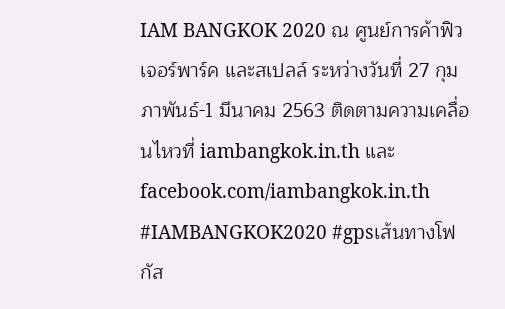IAM BANGKOK 2020 ณ ศูนย์การค้าฟิวเจอร์พาร์ค และสเปลล์ ระหว่างวันที่ 27 กุมภาพันธ์-1 มีนาคม 2563 ติดตามความเคลื่อนไหวที่ iambangkok.in.th และ facebook.com/iambangkok.in.th #IAMBANGKOK2020 #gpsเส้นทางโฟกัส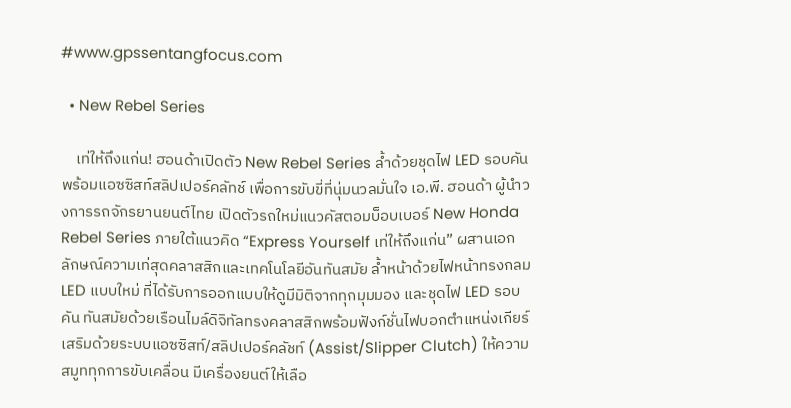#www.gpssentangfocus.com

  • New Rebel Series

    เท่ให้ถึงแก่น! ฮอนด้าเปิดตัว New Rebel Series ล้ำด้วยชุดไฟ LED รอบคัน พร้อมแอซซิสท์สลิปเปอร์คลัทช์ เพื่อการขับขี่ที่นุ่มนวลมั่นใจ เอ.พี. ฮอนด้า ผู้นำวงการรถจักรยานยนต์ไทย เปิดตัวรถใหม่แนวคัสตอมบ็อบเบอร์ New Honda Rebel Series ภายใต้แนวคิด “Express Yourself เท่ให้ถึงแก่น” ผสานเอกลักษณ์ความเท่สุดคลาสสิกและเทคโนโลยีอันทันสมัย ล้ำหน้าด้วยไฟหน้าทรงกลม LED แบบใหม่ ที่ได้รับการออกแบบให้ดูมีมิติจากทุกมุมมอง และชุดไฟ LED รอบคัน ทันสมัยด้วยเรือนไมล์ดิจิทัลทรงคลาสสิกพร้อมฟังก์ชั่นไฟบอกตำแหน่งเกียร์ เสริมด้วยระบบแอซซิสท์/สลิปเปอร์คลัชท์ (Assist/Slipper Clutch) ให้ความสมูททุกการขับเคลื่อน มีเครื่องยนต์ให้เลือ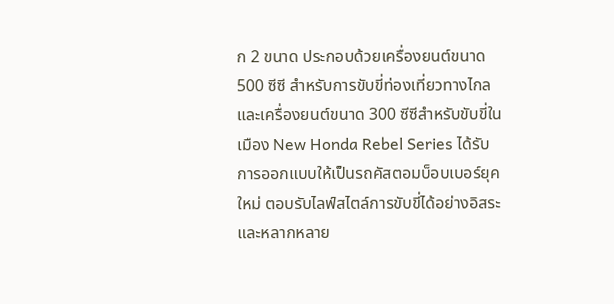ก 2 ขนาด ประกอบด้วยเครื่องยนต์ขนาด 500 ซีซี สำหรับการขับขี่ท่องเที่ยวทางไกล และเครื่องยนต์ขนาด 300 ซีซีสำหรับขับขี่ในเมือง New Honda Rebel Series ได้รับการออกแบบให้เป็นรถคัสตอมบ็อบเบอร์ยุคใหม่ ตอบรับไลฟ์สไตล์การขับขี่ได้อย่างอิสระและหลากหลาย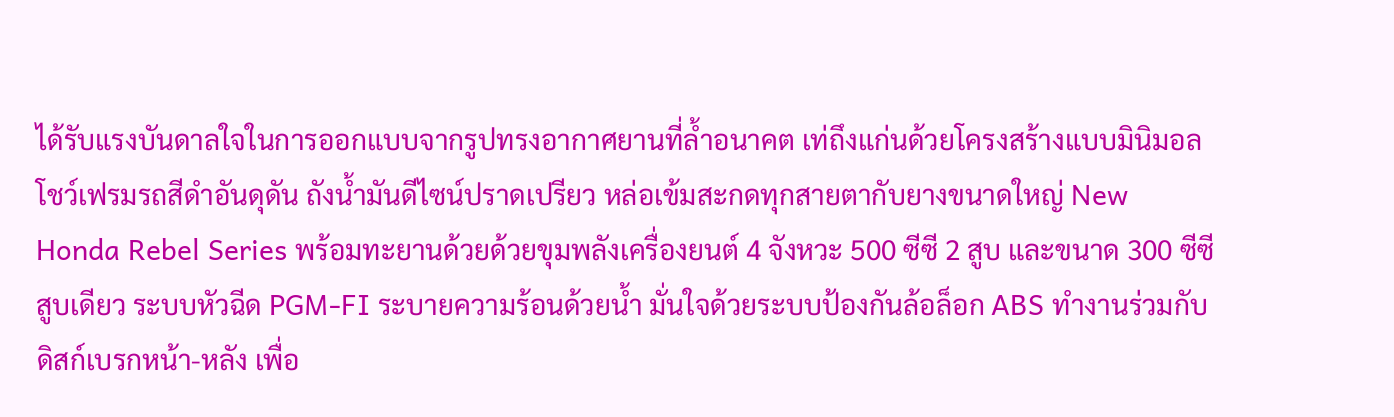ได้รับแรงบันดาลใจในการออกแบบจากรูปทรงอากาศยานที่ล้ำอนาคต เท่ถึงแก่นด้วยโครงสร้างแบบมินิมอลโชว์เฟรมรถสีดำอันดุดัน ถังน้ำมันดีไซน์ปราดเปรียว หล่อเข้มสะกดทุกสายตากับยางขนาดใหญ่ New Honda Rebel Series พร้อมทะยานด้วยด้วยขุมพลังเครื่องยนต์ 4 จังหวะ 500 ซีซี 2 สูบ และขนาด 300 ซีซี สูบเดียว ระบบหัวฉีด PGM-FI ระบายความร้อนด้วยน้ำ มั่นใจด้วยระบบป้องกันล้อล็อก ABS ทำงานร่วมกับดิสก์เบรกหน้า-หลัง เพื่อ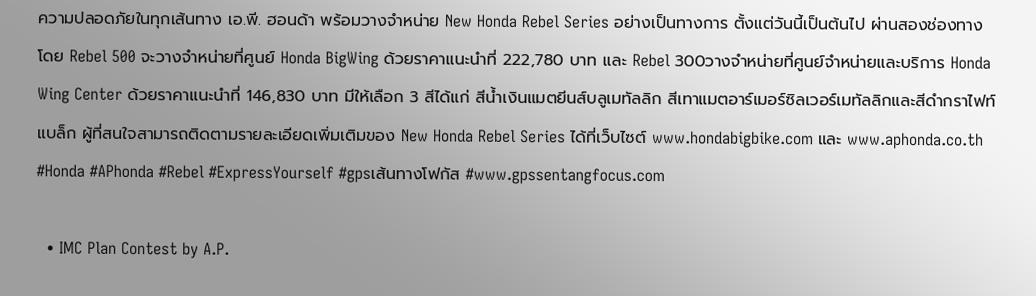ความปลอดภัยในทุกเส้นทาง เอ.พี. ฮอนด้า พร้อมวางจำหน่าย New Honda Rebel Series อย่างเป็นทางการ ตั้งแต่วันนี้เป็นต้นไป ผ่านสองช่องทาง โดย Rebel 500 จะวางจำหน่ายที่ศูนย์ Honda BigWing ด้วยราคาแนะนำที่ 222,780 บาท และ Rebel 300วางจำหน่ายที่ศูนย์จำหน่ายและบริการ Honda Wing Center ด้วยราคาแนะนำที่ 146,830 บาท มีให้เลือก 3 สีได้แก่ สีน้ำเงินแมตยีนส์บลูเมทัลลิก สีเทาแมตอาร์เมอร์ซิลเวอร์เมทัลลิกและสีดำกราไฟท์แบล็ก ผู้ที่สนใจสามารถติดตามรายละเอียดเพิ่มเติมของ New Honda Rebel Series ได้ที่เว็บไซต์ www.hondabigbike.com และ www.aphonda.co.th #Honda #APhonda #Rebel #ExpressYourself #gpsเส้นทางโฟกัส #www.gpssentangfocus.com

  • IMC Plan Contest by A.P.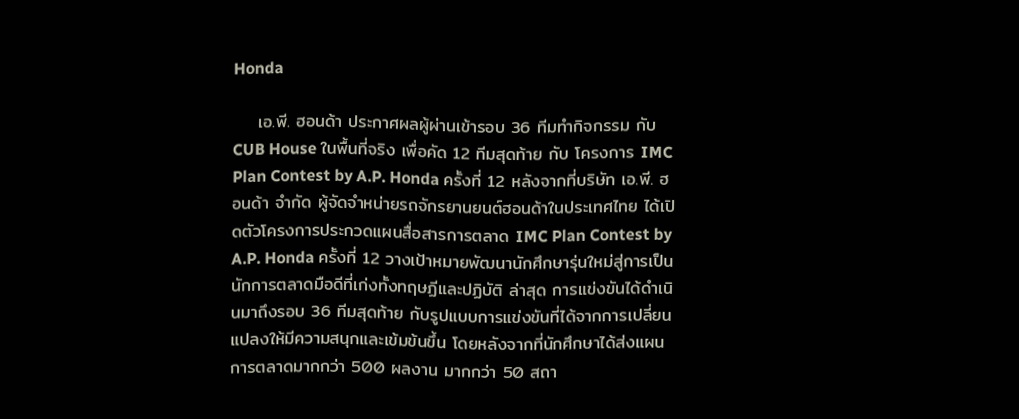Honda

    เอ.พี. ฮอนด้า ประกาศผลผู้ผ่านเข้ารอบ 36 ทีมทำกิจกรรม กับ CUB House ในพื้นที่จริง เพื่อคัด 12 ทีมสุดท้าย กับ โครงการ IMC Plan Contest by A.P. Honda ครั้งที่ 12 หลังจากที่บริษัท เอ.พี. ฮอนด้า จำกัด ผู้จัดจำหน่ายรถจักรยานยนต์ฮอนด้าในประเทศไทย ได้เปิดตัวโครงการประกวดแผนสื่อสารการตลาด IMC Plan Contest by A.P. Honda ครั้งที่ 12 วางเป้าหมายพัฒนานักศึกษารุ่นใหม่สู่การเป็นนักการตลาดมือดีที่เก่งทั้งทฤษฏีและปฏิบัติ ล่าสุด การแข่งขันได้ดำเนินมาถึงรอบ 36 ทีมสุดท้าย กับรูปแบบการแข่งขันที่ได้จากการเปลี่ยนแปลงให้มีความสนุกและเข้มข้นขึ้น โดยหลังจากที่นักศึกษาได้ส่งแผนการตลาดมากกว่า 500 ผลงาน มากกว่า 50 สถา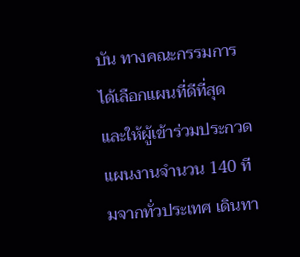บัน ทางคณะกรรมการได้เลือกแผนที่ดีที่สุด และให้ผู้เข้าร่วมประกวดแผนงานจำนวน 140 ทีมจากทั่วประเทศ เดินทา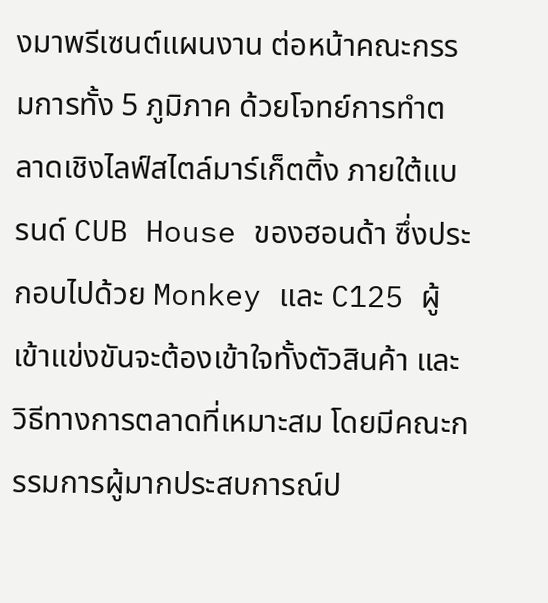งมาพรีเซนต์แผนงาน ต่อหน้าคณะกรรมการทั้ง 5 ภูมิภาค ด้วยโจทย์การทำตลาดเชิงไลฟ์สไตล์มาร์เก็ตติ้ง ภายใต้แบรนด์ CUB House ของฮอนด้า ซึ่งประกอบไปด้วย Monkey และ C125 ผู้เข้าแข่งขันจะต้องเข้าใจทั้งตัวสินค้า และวิธีทางการตลาดที่เหมาะสม โดยมีคณะกรรมการผู้มากประสบการณ์ป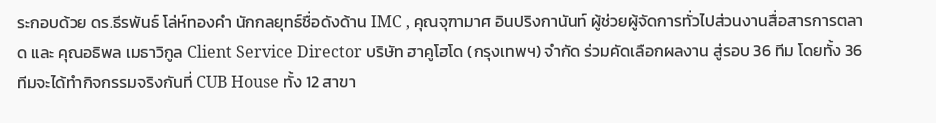ระกอบด้วย ดร.ธีรพันธ์ โล่ห์ทองคำ นักกลยุทธ์ชื่อดังด้าน IMC , คุณจุฑามาศ อินปริงกานันท์ ผู้ช่วยผู้จัดการทั่วไปส่วนงานสื่อสารการตลาด และ คุณอธิพล เมธาวิกูล Client Service Director บริษัท ฮาคูโฮโด (กรุงเทพฯ) จำกัด ร่วมคัดเลือกผลงาน สู่รอบ 36 ทีม โดยทั้ง 36 ทีมจะได้ทำกิจกรรมจริงกันที่ CUB House ทั้ง 12 สาขา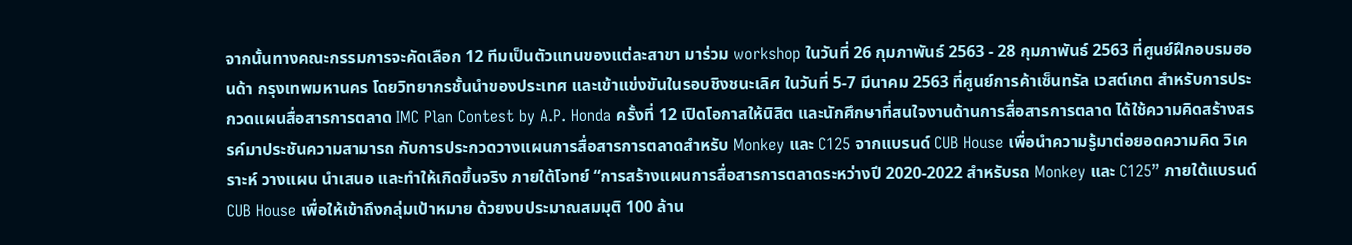จากนั้นทางคณะกรรมการจะคัดเลือก 12 ทีมเป็นตัวแทนของแต่ละสาขา มาร่วม workshop ในวันที่ 26 กุมภาพันธ์ 2563 - 28 กุมภาพันธ์ 2563 ที่ศูนย์ฝึกอบรมฮอนด้า กรุงเทพมหานคร โดยวิทยากรชั้นนำของประเทศ และเข้าแข่งขันในรอบชิงชนะเลิศ ในวันที่ 5-7 มีนาคม 2563 ที่ศูนย์การค้าเซ็นทรัล เวสต์เกต สำหรับการประกวดแผนสื่อสารการตลาด IMC Plan Contest by A.P. Honda ครั้งที่ 12 เปิดโอกาสให้นิสิต และนักศึกษาที่สนใจงานด้านการสื่อสารการตลาด ได้ใช้ความคิดสร้างสรรค์มาประชันความสามารถ กับการประกวดวางแผนการสื่อสารการตลาดสำหรับ Monkey และ C125 จากแบรนด์ CUB House เพื่อนำความรู้มาต่อยอดความคิด วิเคราะห์ วางแผน นำเสนอ และทำให้เกิดขึ้นจริง ภายใต้โจทย์ “การสร้างแผนการสื่อสารการตลาดระหว่างปี 2020-2022 สำหรับรถ Monkey และ C125” ภายใต้แบรนด์ CUB House เพื่อให้เข้าถึงกลุ่มเป้าหมาย ด้วยงบประมาณสมมุติ 100 ล้าน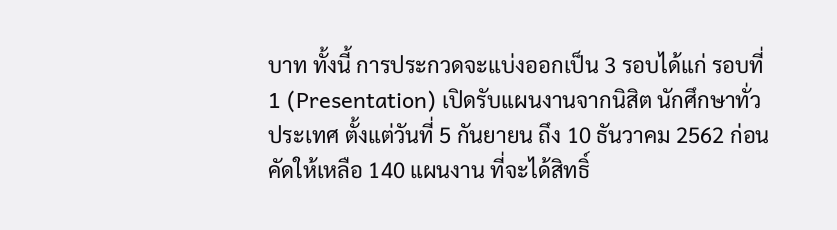บาท ทั้งนี้ การประกวดจะแบ่งออกเป็น 3 รอบได้แก่ รอบที่ 1 (Presentation) เปิดรับแผนงานจากนิสิต นักศึกษาทั่วประเทศ ตั้งแต่วันที่ 5 กันยายน ถึง 10 ธันวาคม 2562 ก่อนคัดให้เหลือ 140 แผนงาน ที่จะได้สิทธิ์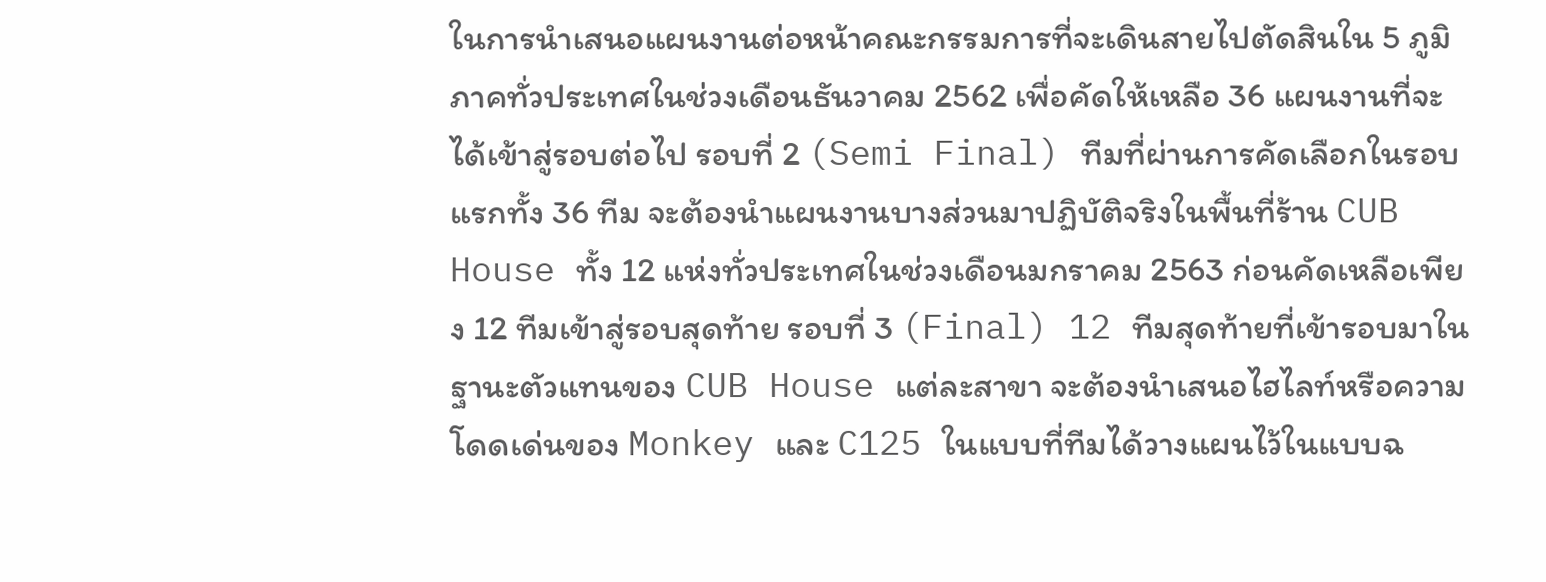ในการนำเสนอแผนงานต่อหน้าคณะกรรมการที่จะเดินสายไปตัดสินใน 5 ภูมิภาคทั่วประเทศในช่วงเดือนธันวาคม 2562 เพื่อคัดให้เหลือ 36 แผนงานที่จะได้เข้าสู่รอบต่อไป รอบที่ 2 (Semi Final) ทีมที่ผ่านการคัดเลือกในรอบแรกทั้ง 36 ทีม จะต้องนำแผนงานบางส่วนมาปฏิบัติจริงในพื้นที่ร้าน CUB House ทั้ง 12 แห่งทั่วประเทศในช่วงเดือนมกราคม 2563 ก่อนคัดเหลือเพียง 12 ทีมเข้าสู่รอบสุดท้าย รอบที่ 3 (Final) 12 ทีมสุดท้ายที่เข้ารอบมาในฐานะตัวแทนของ CUB House แต่ละสาขา จะต้องนำเสนอไฮไลท์หรือความโดดเด่นของ Monkey และ C125 ในแบบที่ทีมได้วางแผนไว้ในแบบฉ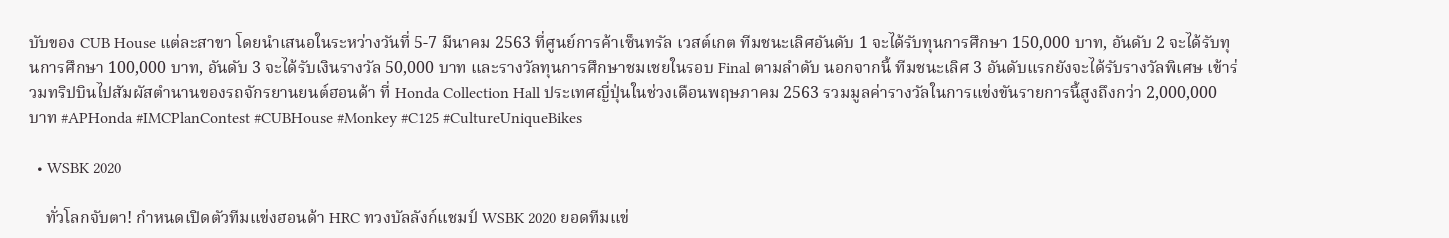บับของ CUB House แต่ละสาขา โดยนำเสนอในระหว่างวันที่ 5-7 มีนาคม 2563 ที่ศูนย์การค้าเซ็นทรัล เวสต์เกต ทีมชนะเลิศอันดับ 1 จะได้รับทุนการศึกษา 150,000 บาท, อันดับ 2 จะได้รับทุนการศึกษา 100,000 บาท, อันดับ 3 จะได้รับเงินรางวัล 50,000 บาท และรางวัลทุนการศึกษาชมเชยในรอบ Final ตามลำดับ นอกจากนี้ ทีมชนะเลิศ 3 อันดับแรกยังจะได้รับรางวัลพิเศษ เข้าร่วมทริปบินไปสัมผัสตำนานของรถจักรยานยนต์ฮอนด้า ที่ Honda Collection Hall ประเทศญี่ปุ่นในช่วงเดือนพฤษภาคม 2563 รวมมูลค่ารางวัลในการแข่งขันรายการนี้สูงถึงกว่า 2,000,000 บาท #APHonda #IMCPlanContest #CUBHouse #Monkey #C125 #CultureUniqueBikes

  • WSBK 2020

    ทั่วโลกจับตา! กำหนดเปิดตัวทีมแข่งฮอนด้า HRC ทวงบัลลังก์แชมป์ WSBK 2020 ยอดทีมแข่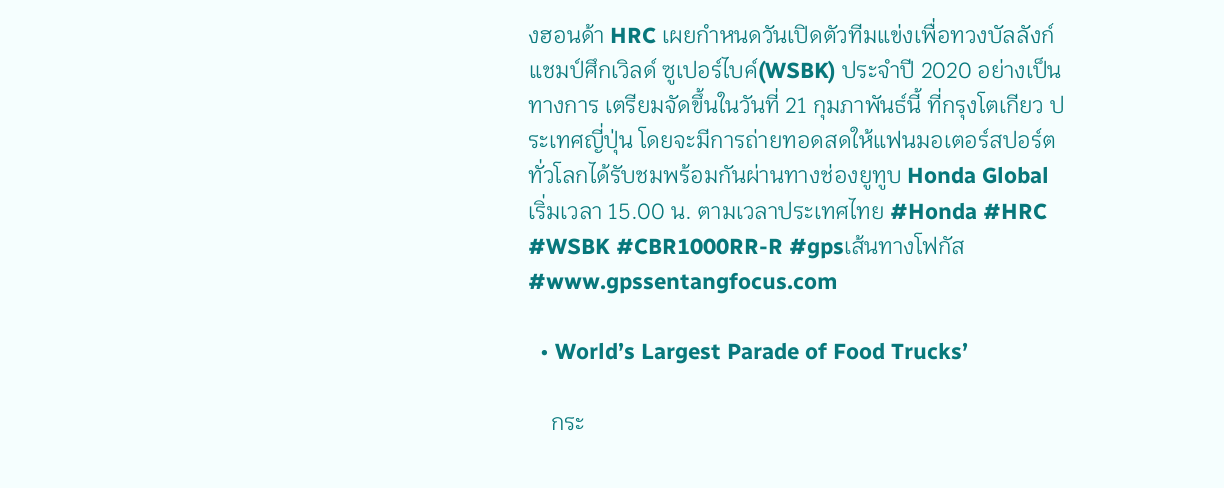งฮอนด้า HRC เผยกำหนดวันเปิดตัวทีมแข่งเพื่อทวงบัลลังก์แชมป์ศึกเวิลด์ ซูเปอร์ไบค์(WSBK) ประจำปี 2020 อย่างเป็นทางการ เตรียมจัดขึ้นในวันที่ 21 กุมภาพันธ์นี้ ที่กรุงโตเกียว ประเทศญี่ปุ่น โดยจะมีการถ่ายทอดสดให้แฟนมอเตอร์สปอร์ตทั่วโลกได้รับชมพร้อมกันผ่านทางช่องยูทูบ Honda Global เริ่มเวลา 15.00 น. ตามเวลาประเทศไทย #Honda #HRC #WSBK #CBR1000RR-R #gpsเส้นทางโฟกัส #www.gpssentangfocus.com

  • World’s Largest Parade of Food Trucks’

    กระ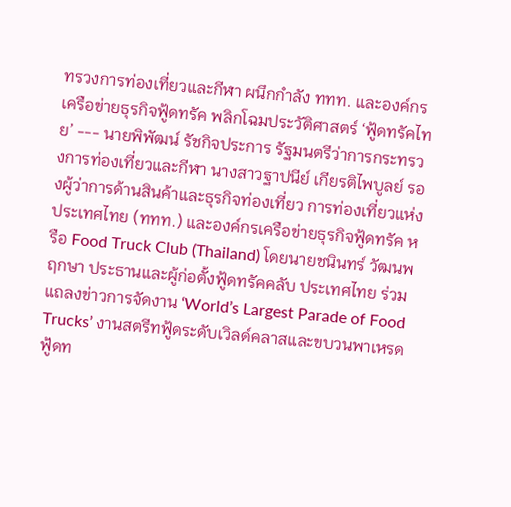ทรวงการท่องเที่ยวและกีฬา ผนึกกำลัง ททท. และองค์กรเครือข่ายธุรกิจฟู้ดทรัค พลิกโฉมประวัติศาสตร์ ‘ฟู้ดทรัคไทย’ --- นายพิพัฒน์ รัชกิจประการ รัฐมนตรีว่าการกระทรวงการท่องเที่ยวและกีฬา นางสาวฐาปนีย์ เกียรติไพบูลย์ รองผู้ว่าการด้านสินค้าและธุรกิจท่องเที่ยว การท่องเที่ยวแห่งประเทศไทย (ททท.) และองค์กรเครือข่ายธุรกิจฟู้ดทรัค หรือ Food Truck Club (Thailand) โดยนายชนินทร์ วัฒนพฤกษา ประธานและผู้ก่อตั้งฟู้ดทรัคคลับ ประเทศไทย ร่วมแถลงข่าวการจัดงาน ‘World’s Largest Parade of Food Trucks’ งานสตรีทฟู้ดระดับเวิลด์คลาสและขบวนพาเหรดฟู้ดท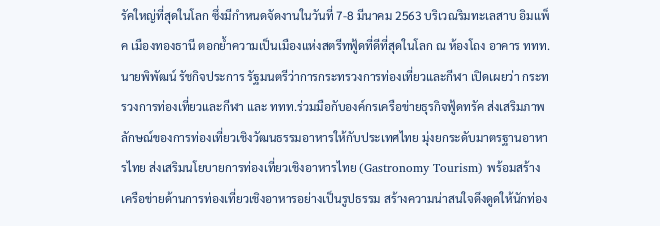รัคใหญ่ที่สุดในโลก ซึ่งมีกำหนดจัดงานในวันที่ 7-8 มีนาคม 2563 บริเวณริมทะเลสาบ อิมแพ็ค เมืองทองธานี ตอกย้ำความเป็นเมืองแห่งสตรีทฟู้ดที่ดีที่สุดในโลก ณ ห้องโถง อาคาร ททท. นายพิพัฒน์ รัชกิจประการ รัฐมนตรีว่าการกระทรวงการท่องเที่ยวและกีฬา เปิดเผยว่า กระทรวงการท่องเที่ยวและกีฬา และ ททท.ร่วมมือกับองค์กรเครือข่ายธุรกิจฟู้ดทรัค ส่งเสริมภาพลักษณ์ของการท่องเที่ยวเชิงวัฒนธรรมอาหารให้กับประเทศไทย มุ่งยกระดับมาตรฐานอาหารไทย ส่งเสริมนโยบายการท่องเที่ยวเชิงอาหารไทย (Gastronomy Tourism) พร้อมสร้างเครือข่ายด้านการท่องเที่ยวเชิงอาหารอย่างเป็นรูปธรรม สร้างความน่าสนใจดึงดูดให้นักท่อง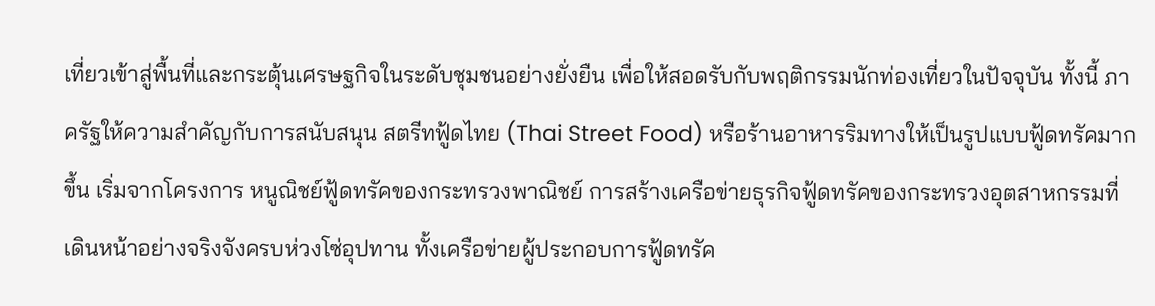เที่ยวเข้าสู่พื้นที่และกระตุ้นเศรษฐกิจในระดับชุมชนอย่างยั่งยืน เพื่อให้สอดรับกับพฤติกรรมนักท่องเที่ยวในปัจจุบัน ทั้งนี้ ภาครัฐให้ความสำคัญกับการสนับสนุน สตรีทฟู้ดไทย (Thai Street Food) หรือร้านอาหารริมทางให้เป็นรูปแบบฟู้ดทรัคมากขึ้น เริ่มจากโครงการ หนูณิชย์ฟู้ดทรัคของกระทรวงพาณิชย์ การสร้างเครือข่ายธุรกิจฟู้ดทรัคของกระทรวงอุตสาหกรรมที่เดินหน้าอย่างจริงจังครบห่วงโซ่อุปทาน ทั้งเครือข่ายผู้ประกอบการฟู้ดทรัค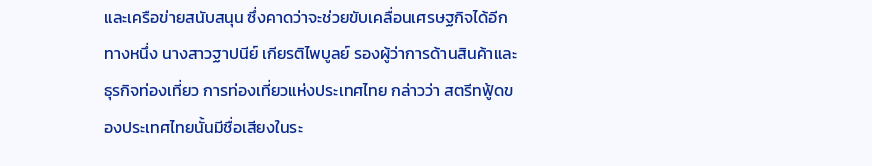และเครือข่ายสนับสนุน ซึ่งคาดว่าจะช่วยขับเคลื่อนเศรษฐกิจได้อีกทางหนึ่ง นางสาวฐาปนีย์ เกียรติไพบูลย์ รองผู้ว่าการด้านสินค้าและธุรกิจท่องเที่ยว การท่องเที่ยวแห่งประเทศไทย กล่าวว่า สตรีทฟู้ดของประเทศไทยนั้นมีชื่อเสียงในระ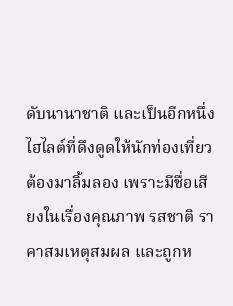ดับนานาชาติ และเป็นอีกหนึ่งไฮไลต์ที่ดึงดูดให้นักท่องเที่ยวต้องมาลิ้มลอง เพราะมีชื่อเสียงในเรื่องคุณภาพ รสชาติ ราคาสมเหตุสมผล และถูกห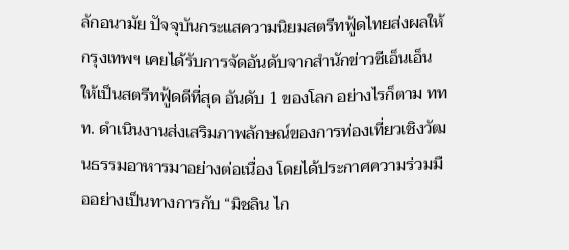ลักอนามัย ปัจจุบันกระแสความนิยมสตรีทฟู้ดไทยส่งผลให้กรุงเทพฯ เคยได้รับการจัดอันดับจากสำนักข่าวซีเอ็นเอ็น ให้เป็นสตรีทฟู้ดดีที่สุด อันดับ 1 ของโลก อย่างไรก็ตาม ททท. ดำเนินงานส่งเสริมภาพลักษณ์ของการท่องเที่ยวเชิงวัฒนธรรมอาหารมาอย่างต่อเนื่อง โดยได้ประกาศความร่วมมืออย่างเป็นทางการกับ “มิชลิน ไก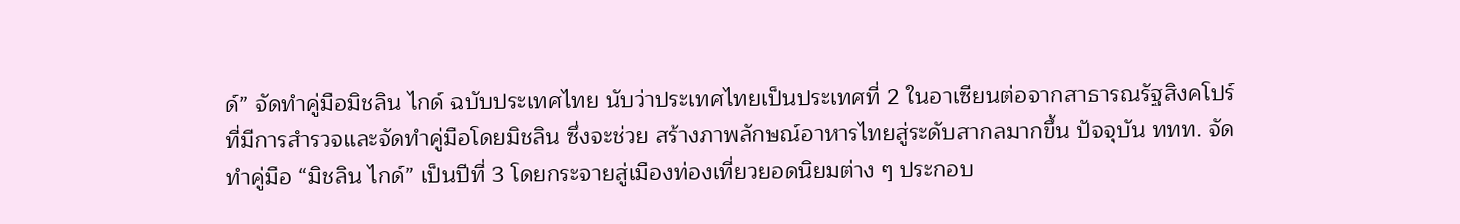ด์” จัดทำคู่มือมิชลิน ไกด์ ฉบับประเทศไทย นับว่าประเทศไทยเป็นประเทศที่ 2 ในอาเซียนต่อจากสาธารณรัฐสิงคโปร์ ที่มีการสำรวจและจัดทำคู่มือโดยมิชลิน ซึ่งจะช่วย สร้างภาพลักษณ์อาหารไทยสู่ระดับสากลมากขึ้น ปัจจุบัน ททท. จัดทำคู่มือ “มิชลิน ไกด์” เป็นปีที่ 3 โดยกระจายสู่เมืองท่องเที่ยวยอดนิยมต่าง ๆ ประกอบ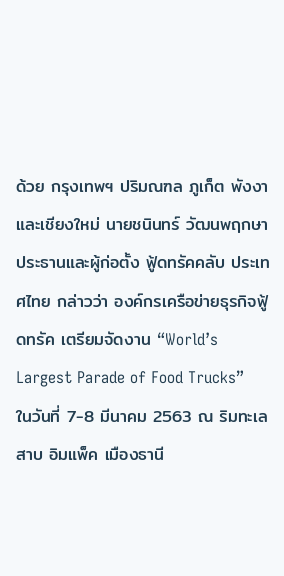ด้วย กรุงเทพฯ ปริมณฑล ภูเก็ต พังงา และเชียงใหม่ นายชนินทร์ วัฒนพฤกษา ประธานและผู้ก่อตั้ง ฟู้ดทรัคคลับ ประเทศไทย กล่าวว่า องค์กรเครือข่ายธุรกิจฟู้ดทรัค เตรียมจัดงาน “World’s Largest Parade of Food Trucks” ในวันที่ 7-8 มีนาคม 2563 ณ ริมทะเลสาบ อิมแพ็ค เมืองธานี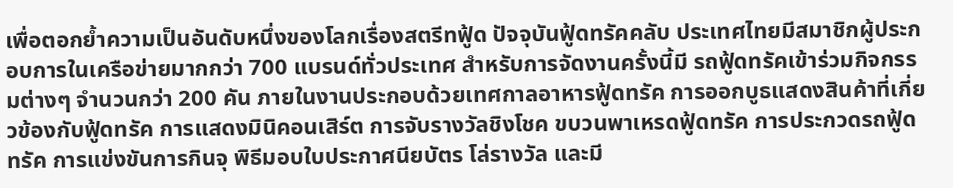เพื่อตอกย้ำความเป็นอันดับหนึ่งของโลกเรื่องสตรีทฟู้ด ปัจจุบันฟู้ดทรัคคลับ ประเทศไทยมีสมาชิกผู้ประกอบการในเครือข่ายมากกว่า 700 แบรนด์ทั่วประเทศ สำหรับการจัดงานครั้งนี้มี รถฟู้ดทรัคเข้าร่วมกิจกรรมต่างๆ จำนวนกว่า 200 คัน ภายในงานประกอบด้วยเทศกาลอาหารฟู้ดทรัค การออกบูธแสดงสินค้าที่เกี่ยวข้องกับฟู้ดทรัค การแสดงมินิคอนเสิร์ต การจับรางวัลชิงโชค ขบวนพาเหรดฟู้ดทรัค การประกวดรถฟู้ดทรัค การแข่งขันการกินจุ พิธีมอบใบประกาศนียบัตร โล่รางวัล และมี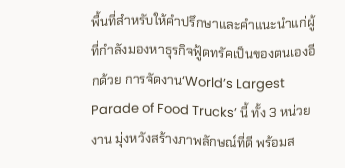พื้นที่สำหรับให้คำปรึกษาและคำแนะนำแก่ผู้ที่กำลังมองหาธุรกิจฟู้ดทรัคเป็นของตนเองอีกด้วย การจัดงาน‘World’s Largest Parade of Food Trucks’ นี้ ทั้ง 3 หน่วยงาน มุ่งหวังสร้างภาพลักษณ์ที่ดี พร้อมส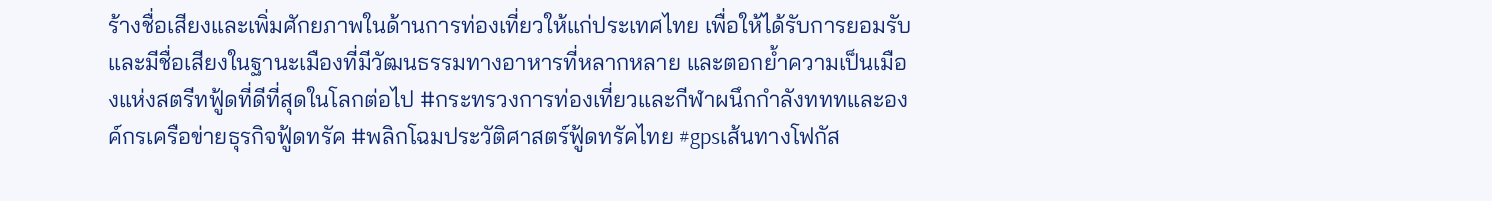ร้างชื่อเสียงและเพิ่มศักยภาพในด้านการท่องเที่ยวให้แก่ประเทศไทย เพื่อให้ได้รับการยอมรับและมีชื่อเสียงในฐานะเมืองที่มีวัฒนธรรมทางอาหารที่หลากหลาย และตอกย้ำความเป็นเมืองแห่งสตรีทฟู้ดที่ดีที่สุดในโลกต่อไป #กระทรวงการท่องเที่ยวและกีฬาผนึกกำลังทททและองค์กรเครือข่ายธุรกิจฟู้ดทรัค #พลิกโฉมประวัติศาสตร์ฟู้ดทรัคไทย #gpsเส้นทางโฟกัส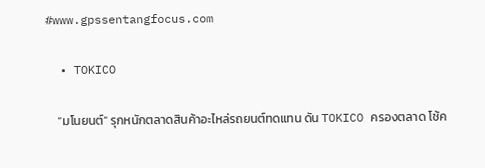#www.gpssentangfocus.com

  • TOKICO

    “มโนยนต์” รุกหนักตลาดสินค้าอะไหล่รถยนต์ทดแทน ดัน TOKICO ครองตลาด โช้ค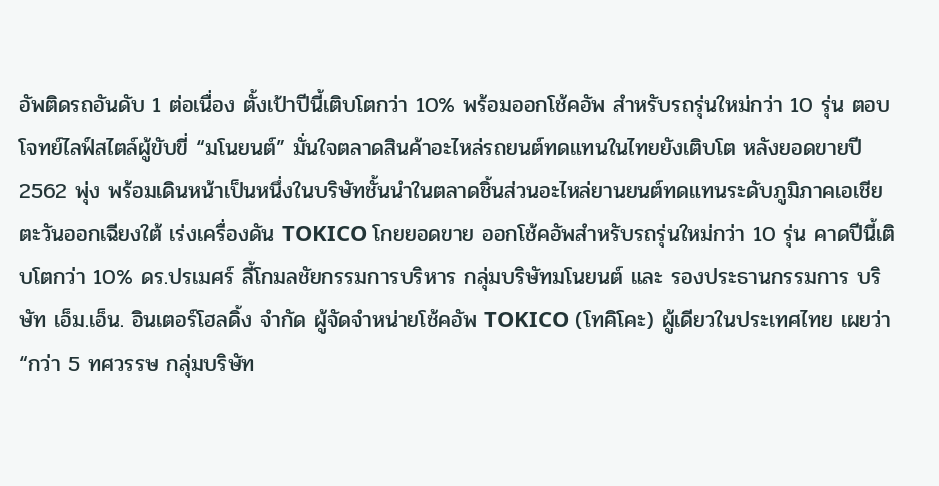อัพติดรถอันดับ 1 ต่อเนื่อง ตั้งเป้าปีนี้เติบโตกว่า 10% พร้อมออกโช้คอัพ สำหรับรถรุ่นใหม่กว่า 10 รุ่น ตอบโจทย์ไลฟ์สไตล์ผู้ขับขี่ “มโนยนต์” มั่นใจตลาดสินค้าอะไหล่รถยนต์ทดแทนในไทยยังเติบโต หลังยอดขายปี 2562 พุ่ง พร้อมเดินหน้าเป็นหนึ่งในบริษัทชั้นนำในตลาดชิ้นส่วนอะไหล่ยานยนต์ทดแทนระดับภูมิภาคเอเชียตะวันออกเฉียงใต้ เร่งเครื่องดัน TOKICO โกยยอดขาย ออกโช้คอัพสำหรับรถรุ่นใหม่กว่า 10 รุ่น คาดปีนี้เติบโตกว่า 10% ดร.ปรเมศร์ ลี้โกมลชัยกรรมการบริหาร กลุ่มบริษัทมโนยนต์ และ รองประธานกรรมการ บริษัท เอ็ม.เอ็น. อินเตอร์โฮลดิ้ง จำกัด ผู้จัดจำหน่ายโช้คอัพ TOKICO (โทคิโคะ) ผู้เดียวในประเทศไทย เผยว่า “กว่า 5 ทศวรรษ กลุ่มบริษัท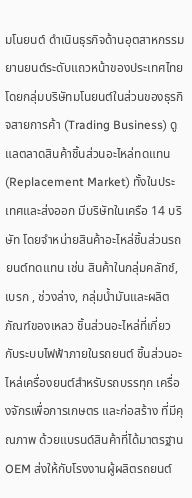มโนยนต์ ดำเนินธุรกิจด้านอุตสาหกรรมยานยนต์ระดับแถวหน้าของประเทศไทย โดยกลุ่มบริษัทมโนยนต์ในส่วนของธุรกิจสายการค้า (Trading Business) ดูแลตลาดสินค้าชิ้นส่วนอะไหล่ทดแทน (Replacement Market) ทั้งในประเทศและส่งออก มีบริษัทในเครือ 14 บริษัท โดยจำหน่ายสินค้าอะไหล่ชิ้นส่วนรถยนต์ทดแทน เช่น สินค้าในกลุ่มคลัทช์, เบรก , ช่วงล่าง, กลุ่มน้ำมันและผลิตภัณฑ์ของเหลว ชิ้นส่วนอะไหล่ที่เกี่ยวกับระบบไฟฟ้าภายในรถยนต์ ชิ้นส่วนอะไหล่เครื่องยนต์สำหรับรถบรรทุก เครื่องจักรเพื่อการเกษตร และก่อสร้าง ที่มีคุณภาพ ด้วยแบรนด์สินค้าที่ได้มาตรฐาน OEM ส่งให้กับโรงงานผู้ผลิตรถยนต์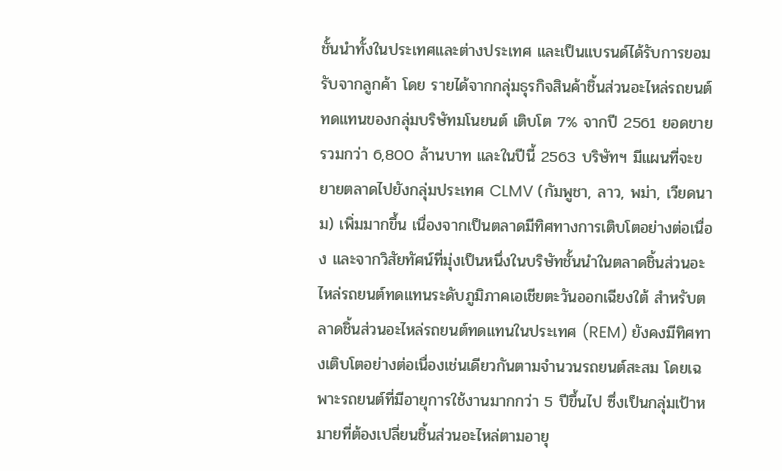ชั้นนำทั้งในประเทศและต่างประเทศ และเป็นแบรนด์ได้รับการยอมรับจากลูกค้า โดย รายได้จากกลุ่มธุรกิจสินค้าชิ้นส่วนอะไหล่รถยนต์ทดแทนของกลุ่มบริษัทมโนยนต์ เติบโต 7% จากปี 2561 ยอดขายรวมกว่า 6,800 ล้านบาท และในปีนี้ 2563 บริษัทฯ มีแผนที่จะขยายตลาดไปยังกลุ่มประเทศ CLMV (กัมพูชา, ลาว, พม่า, เวียดนาม) เพิ่มมากขึ้น เนื่องจากเป็นตลาดมีทิศทางการเติบโตอย่างต่อเนื่อง และจากวิสัยทัศน์ที่มุ่งเป็นหนึ่งในบริษัทชั้นนำในตลาดชิ้นส่วนอะไหล่รถยนต์ทดแทนระดับภูมิภาคเอเชียตะวันออกเฉียงใต้ สำหรับตลาดชิ้นส่วนอะไหล่รถยนต์ทดแทนในประเทศ (REM) ยังคงมีทิศทางเติบโตอย่างต่อเนื่องเช่นเดียวกันตามจำนวนรถยนต์สะสม โดยเฉพาะรถยนต์ที่มีอายุการใช้งานมากกว่า 5 ปีขึ้นไป ซึ่งเป็นกลุ่มเป้าหมายที่ต้องเปลี่ยนชิ้นส่วนอะไหล่ตามอายุ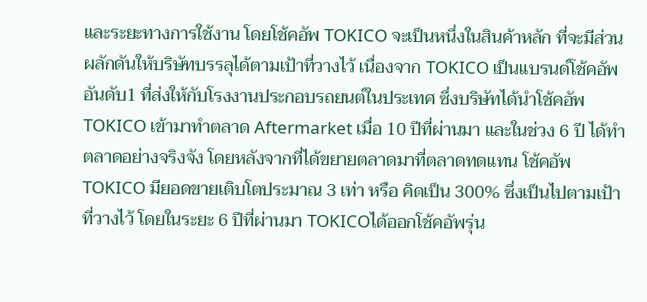และระยะทางการใช้งาน โดยโช้คอัพ TOKICO จะเป็นหนึ่งในสินค้าหลัก ที่จะมีส่วนผลักดันให้บริษัทบรรลุได้ตามเป้าที่วางไว้ เนื่องจาก TOKICO เป็นแบรนด์โช้คอัพอันดับ1 ที่ส่งให้กับโรงงานประกอบรถยนต์ในประเทศ ซึ่งบริษัทได้นำโช้คอัพ TOKICO เข้ามาทำตลาด Aftermarket เมื่อ 10 ปีที่ผ่านมา และในช่วง 6 ปี ได้ทำตลาดอย่างจริงจัง โดยหลังจากที่ได้ขยายตลาดมาที่ตลาดทดแทน โช้คอัพ TOKICO มียอดขายเติบโตประมาณ 3 เท่า หรือ คิดเป็น 300% ซึ่งเป็นไปตามเป้าที่วางไว้ โดยในระยะ 6 ปีที่ผ่านมา TOKICOได้ออกโช้คอัพรุ่น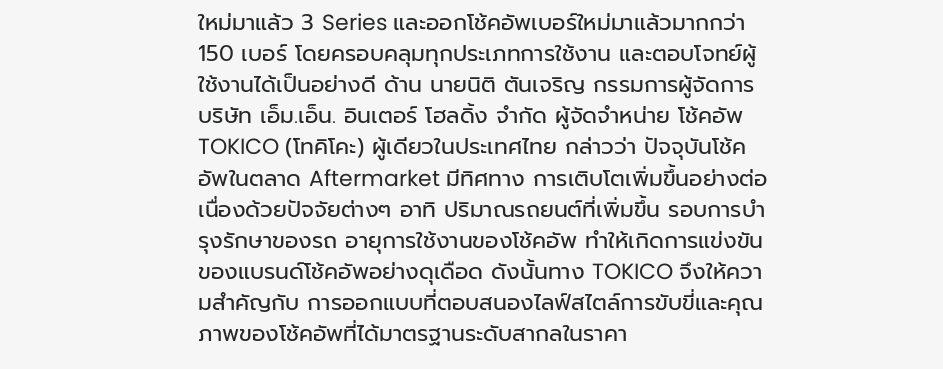ใหม่มาแล้ว 3 Series และออกโช้คอัพเบอร์ใหม่มาแล้วมากกว่า 150 เบอร์ โดยครอบคลุมทุกประเภทการใช้งาน และตอบโจทย์ผู้ใช้งานได้เป็นอย่างดี ด้าน นายนิติ ตันเจริญ กรรมการผู้จัดการ บริษัท เอ็ม.เอ็น. อินเตอร์ โฮลดิ้ง จำกัด ผู้จัดจำหน่าย โช้คอัพ TOKICO (โทคิโคะ) ผู้เดียวในประเทศไทย กล่าวว่า ปัจจุบันโช้คอัพในตลาด Aftermarket มีทิศทาง การเติบโตเพิ่มขึ้นอย่างต่อเนื่องด้วยปัจจัยต่างๆ อาทิ ปริมาณรถยนต์ที่เพิ่มขึ้น รอบการบำรุงรักษาของรถ อายุการใช้งานของโช้คอัพ ทำให้เกิดการแข่งขันของแบรนด์โช้คอัพอย่างดุเดือด ดังนั้นทาง TOKICO จึงให้ความสำคัญกับ การออกแบบที่ตอบสนองไลฟ์สไตล์การขับขี่และคุณภาพของโช้คอัพที่ได้มาตรฐานระดับสากลในราคา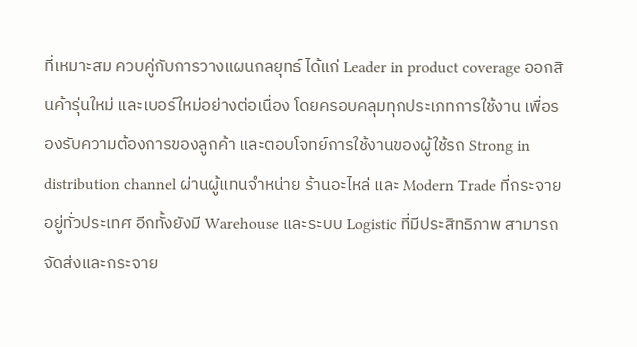ที่เหมาะสม ควบคู่กับการวางแผนกลยุทธ์ ได้แก่ Leader in product coverage ออกสินค้ารุ่นใหม่ และเบอร์ใหม่อย่างต่อเนื่อง โดยครอบคลุมทุกประเภทการใช้งาน เพื่อรองรับความต้องการของลูกค้า และตอบโจทย์การใช้งานของผู้ใช้รถ Strong in distribution channel ผ่านผู้แทนจำหน่าย ร้านอะไหล่ และ Modern Trade ที่กระจายอยู่ทั่วประเทศ อีกทั้งยังมี Warehouse และระบบ Logistic ที่มีประสิทธิภาพ สามารถจัดส่งและกระจาย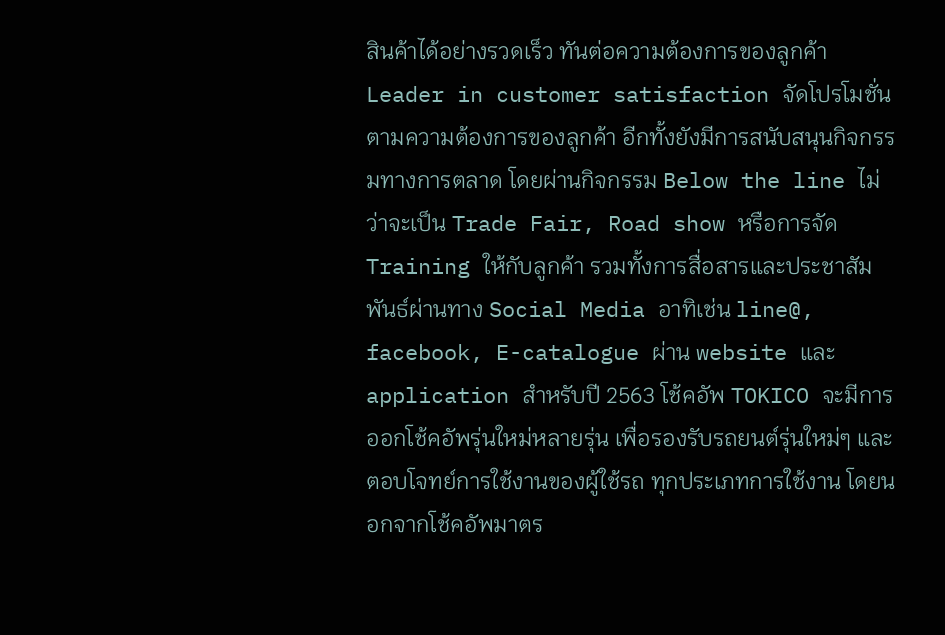สินค้าได้อย่างรวดเร็ว ทันต่อความต้องการของลูกค้า Leader in customer satisfaction จัดโปรโมชั่นตามความต้องการของลูกค้า อีกทั้งยังมีการสนับสนุนกิจกรรมทางการตลาด โดยผ่านกิจกรรม Below the line ไม่ว่าจะเป็น Trade Fair, Road show หรือการจัด Training ให้กับลูกค้า รวมทั้งการสื่อสารและประชาสัมพันธ์ผ่านทาง Social Media อาทิเช่น line@, facebook, E-catalogue ผ่าน website และ application สำหรับปี 2563 โช้คอัพ TOKICO จะมีการออกโช้คอัพรุ่นใหม่หลายรุ่น เพื่อรองรับรถยนต์รุ่นใหม่ๆ และตอบโจทย์การใช้งานของผู้ใช้รถ ทุกประเภทการใช้งาน โดยนอกจากโช้คอัพมาตร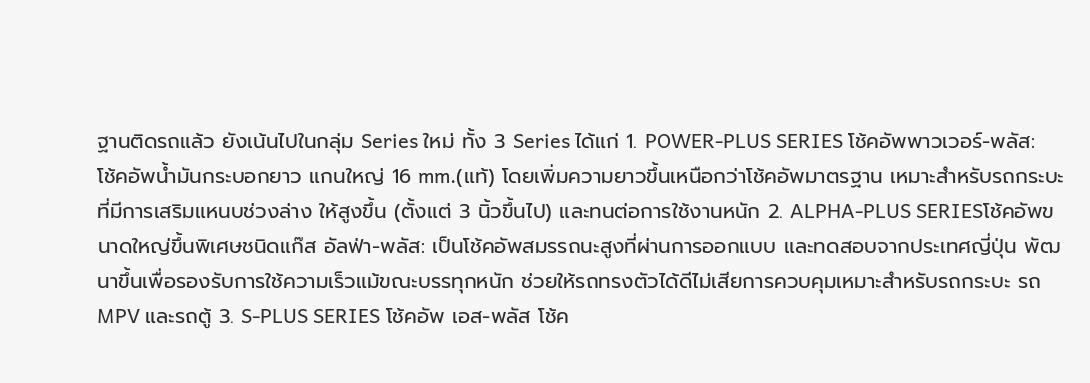ฐานติดรถแล้ว ยังเน้นไปในกลุ่ม Series ใหม่ ทั้ง 3 Series ได้แก่ 1. POWER-PLUS SERIES โช้คอัพพาวเวอร์-พลัส: โช้คอัพน้ำมันกระบอกยาว แกนใหญ่ 16 mm.(แท้) โดยเพิ่มความยาวขึ้นเหนือกว่าโช้คอัพมาตรฐาน เหมาะสำหรับรถกระบะที่มีการเสริมแหนบช่วงล่าง ให้สูงขึ้น (ตั้งแต่ 3 นิ้วขึ้นไป) และทนต่อการใช้งานหนัก 2. ALPHA-PLUS SERIESโช้คอัพขนาดใหญ่ขึ้นพิเศษชนิดแก๊ส อัลฟ่า-พลัส: เป็นโช้คอัพสมรรถนะสูงที่ผ่านการออกแบบ และทดสอบจากประเทศญี่ปุ่น พัฒนาขึ้นเพื่อรองรับการใช้ความเร็วแม้ขณะบรรทุกหนัก ช่วยให้รถทรงตัวได้ดีไม่เสียการควบคุมเหมาะสำหรับรถกระบะ รถ MPV และรถตู้ 3. S-PLUS SERIES โช้คอัพ เอส-พลัส โช้ค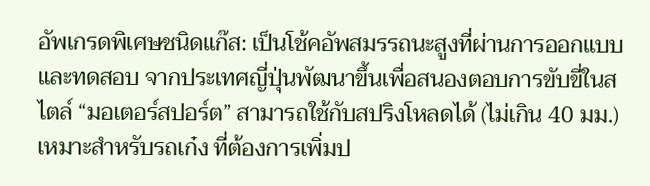อัพเกรดพิเศษชนิดแก๊ส: เป็นโช้คอัพสมรรถนะสูงที่ผ่านการออกแบบ และทดสอบ จากประเทศญี่ปุ่นพัฒนาขึ้นเพื่อสนองตอบการขับขี่ในสไตล์ “มอเตอร์สปอร์ต” สามารถใช้กับสปริงโหลดได้ (ไม่เกิน 40 มม.) เหมาะสำหรับรถเก๋ง ที่ต้องการเพิ่มป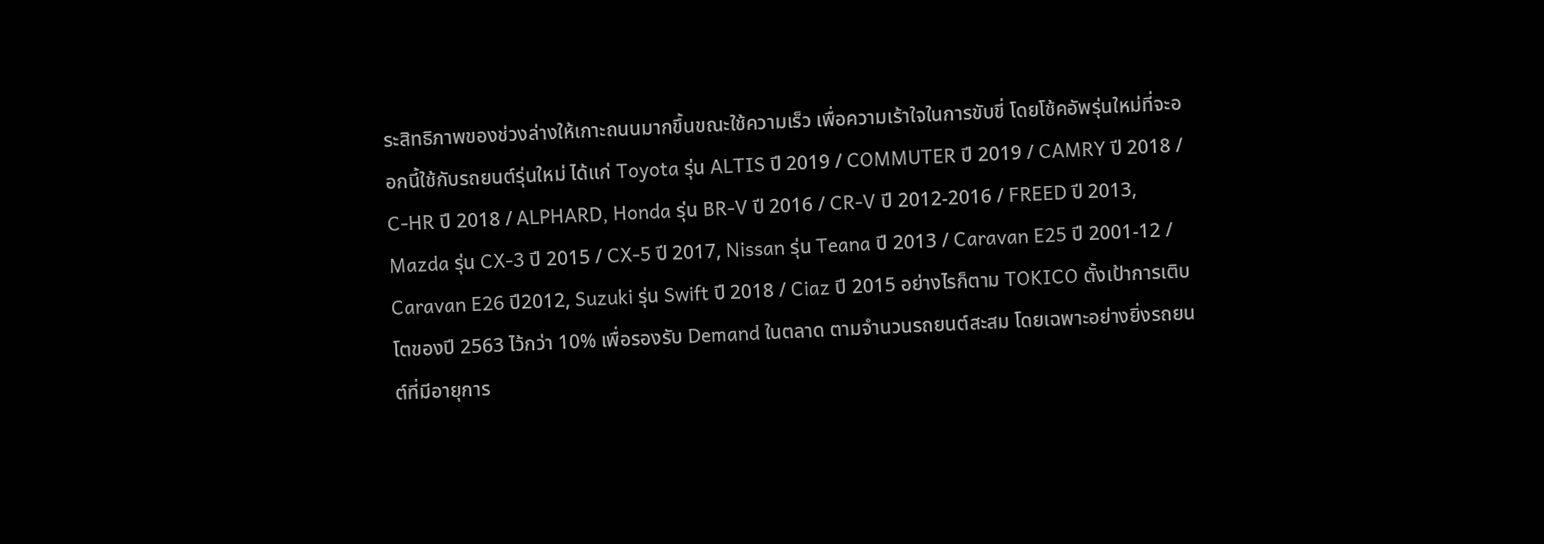ระสิทธิภาพของช่วงล่างให้เกาะถนนมากขึ้นขณะใช้ความเร็ว เพื่อความเร้าใจในการขับขี่ โดยโช้คอัพรุ่นใหม่ที่จะออกนี้ใช้กับรถยนต์รุ่นใหม่ ได้แก่ Toyota รุ่น ALTIS ปี 2019 / COMMUTER ปี 2019 / CAMRY ปี 2018 / C-HR ปี 2018 / ALPHARD, Honda รุ่น BR-V ปี 2016 / CR-V ปี 2012-2016 / FREED ปี 2013, Mazda รุ่น CX-3 ปี 2015 / CX-5 ปี 2017, Nissan รุ่น Teana ปี 2013 / Caravan E25 ปี 2001-12 / Caravan E26 ปี2012, Suzuki รุ่น Swift ปี 2018 / Ciaz ปี 2015 อย่างไรก็ตาม TOKICO ตั้งเป้าการเติบโตของปี 2563 ไว้กว่า 10% เพื่อรองรับ Demand ในตลาด ตามจำนวนรถยนต์สะสม โดยเฉพาะอย่างยิ่งรถยนต์ที่มีอายุการ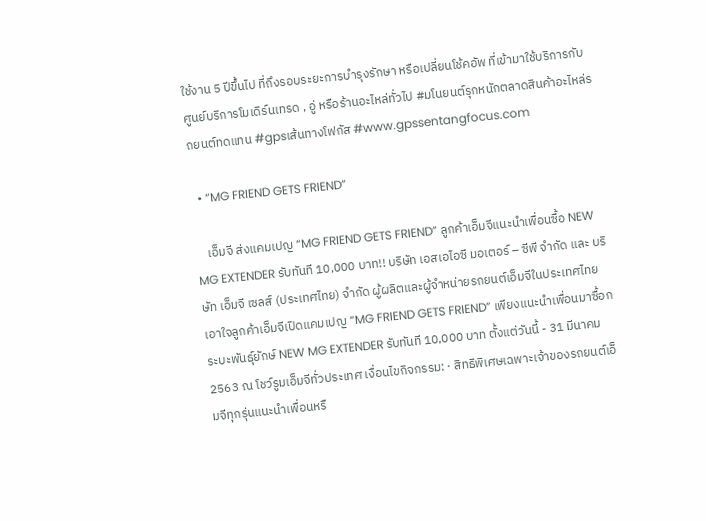ใช้งาน 5 ปีขึ้นไป ที่ถึงรอบระยะการบำรุงรักษา หรือเปลี่ยนโช้คอัพ ที่เข้ามาใช้บริการกับศูนย์บริการโมเดิร์นเทรด , อู่ หรือร้านอะไหล่ทั่วไป #มโนยนต์รุกหนักตลาดสินค้าอะไหล่รถยนต์ทดแทน #gpsเส้นทางโฟกัส #www.gpssentangfocus.com

  • “MG FRIEND GETS FRIEND”

    เอ็มจี ส่งแคมเปญ “MG FRIEND GETS FRIEND” ลูกค้าเอ็มจีแนะนำเพื่อนซื้อ NEW MG EXTENDER รับทันที 10,000 บาท!! บริษัท เอสเอไอซี มอเตอร์ – ซีพี จำกัด และ บริษัท เอ็มจี เซลส์ (ประเทศไทย) จำกัด ผู้ผลิตและผู้จำหน่ายรถยนต์เอ็มจีในประเทศไทย เอาใจลูกค้าเอ็มจีเปิดแคมเปญ “MG FRIEND GETS FRIEND” เพียงแนะนำเพื่อนมาซื้อกระบะพันธุ์ยักษ์ NEW MG EXTENDER รับทันที 10,000 บาท ตั้งแต่วันนี้ - 31 มีนาคม 2563 ณ โชว์รูมเอ็มจีทั่วประเทศ เงื่อนไขกิจกรรม: · สิทธิพิเศษเฉพาะเจ้าของรถยนต์เอ็มจีทุกรุ่นแนะนำเพื่อนหรื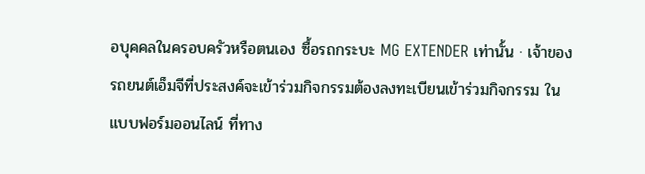อบุคคลในครอบครัวหรือตนเอง ซื้อรถกระบะ MG EXTENDER เท่านั้น · เจ้าของรถยนต์เอ็มจีที่ประสงค์จะเข้าร่วมกิจกรรมต้องลงทะเบียนเข้าร่วมกิจกรรม ในแบบฟอร์มออนไลน์ ที่ทาง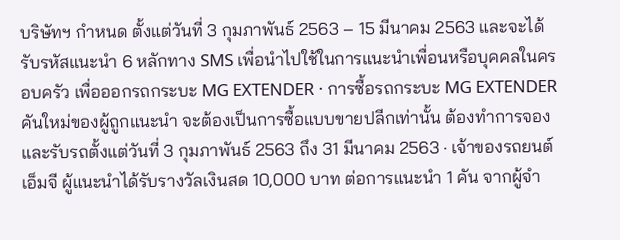บริษัทฯ กำหนด ตั้งแต่วันที่ 3 กุมภาพันธ์ 2563 – 15 มีนาคม 2563 และจะได้รับรหัสแนะนำ 6 หลักทาง SMS เพื่อนำไปใช้ในการแนะนำเพื่อนหรือบุคคลในครอบครัว เพื่อออกรถกระบะ MG EXTENDER · การซื้อรถกระบะ MG EXTENDER คันใหม่ของผู้ถูกแนะนำ จะต้องเป็นการซื้อแบบขายปลีกเท่านั้น ต้องทำการจองและรับรถตั้งแต่วันที่ 3 กุมภาพันธ์ 2563 ถึง 31 มีนาคม 2563 · เจ้าของรถยนต์เอ็มจี ผู้แนะนำได้รับรางวัลเงินสด 10,000 บาท ต่อการแนะนำ 1 คัน จากผู้จำ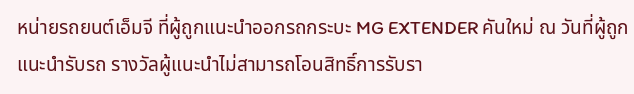หน่ายรถยนต์เอ็มจี ที่ผู้ถูกแนะนำออกรถกระบะ MG EXTENDER คันใหม่ ณ วันที่ผู้ถูกแนะนำรับรถ รางวัลผู้แนะนำไม่สามารถโอนสิทธิ์การรับรา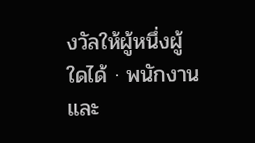งวัลให้ผู้หนึ่งผู้ใดได้ · พนักงาน และ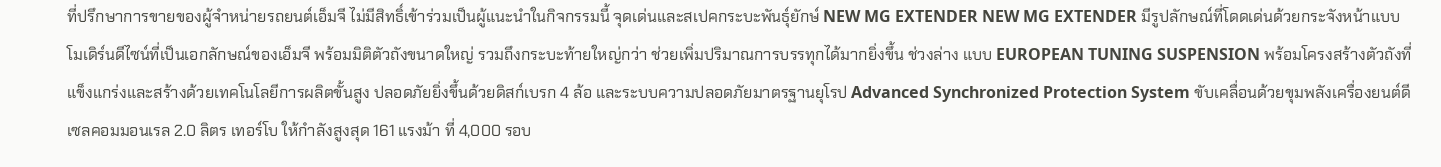ที่ปรึกษาการขายของผู้จำหน่ายรถยนต์เอ็มจี ไม่มีสิทธิ์เข้าร่วมเป็นผู้แนะนำในกิจกรรมนี้ จุดเด่นและสเปคกระบะพันธุ์ยักษ์ NEW MG EXTENDER NEW MG EXTENDER มีรูปลักษณ์ที่โดดเด่นด้วยกระจังหน้าแบบโมเดิร์นดีไซน์ที่เป็นเอกลักษณ์ของเอ็มจี พร้อมมิติตัวถังขนาดใหญ่ รวมถึงกระบะท้ายใหญ่กว่า ช่วยเพิ่มปริมาณการบรรทุกได้มากยิ่งขึ้น ช่วงล่าง แบบ EUROPEAN TUNING SUSPENSION พร้อมโครงสร้างตัวถังที่แข็งแกร่งและสร้างด้วยเทคโนโลยีการผลิตขั้นสูง ปลอดภัยยิ่งขึ้นด้วยดิสก์เบรก 4 ล้อ และระบบความปลอดภัยมาตรฐานยุโรป Advanced Synchronized Protection System ขับเคลื่อนด้วยขุมพลังเครื่องยนต์ดีเซลคอมมอนเรล 2.0 ลิตร เทอร์โบ ให้กำลังสูงสุด 161 แรงม้า ที่ 4,000 รอบ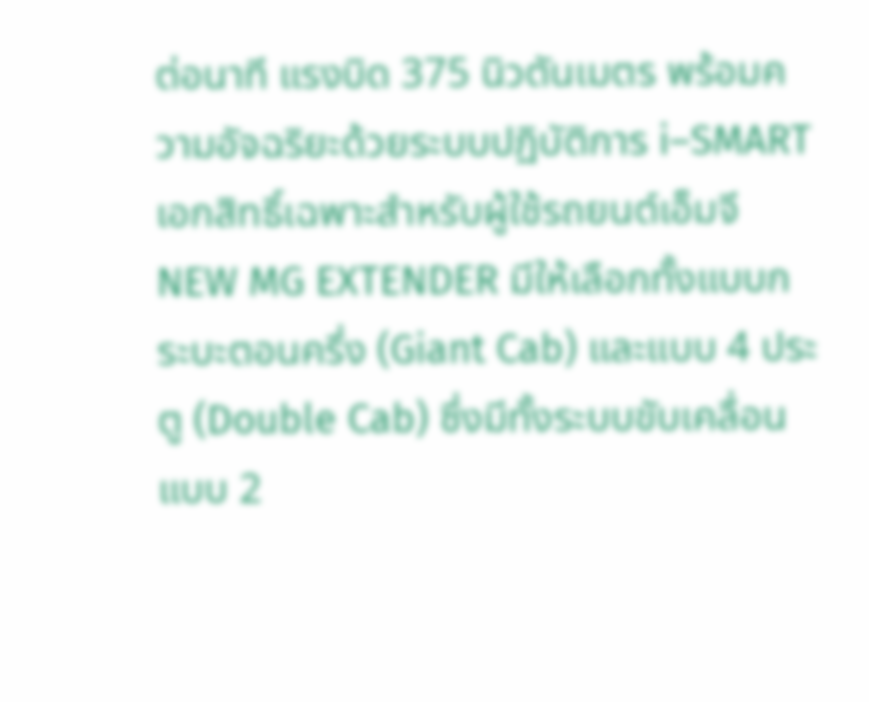ต่อนาที แรงบิด 375 นิวตันเมตร พร้อมความอัจฉริยะด้วยระบบปฏิบัติการ i–SMART เอกสิทธิ์เฉพาะสำหรับผู้ใช้รถยนต์เอ็มจี NEW MG EXTENDER มีให้เลือกทั้งแบบกระบะตอนครึ่ง (Giant Cab) และแบบ 4 ประตู (Double Cab) ซึ่งมีทั้งระบบขับเคลื่อนแบบ 2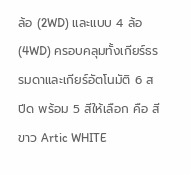ล้อ (2WD) และแบบ 4 ล้อ(4WD) ครอบคลุมทั้งเกียร์ธรรมดาและเกียร์อัตโนมัติ 6 สปีด พร้อม 5 สีให้เลือก คือ สีขาว Artic WHITE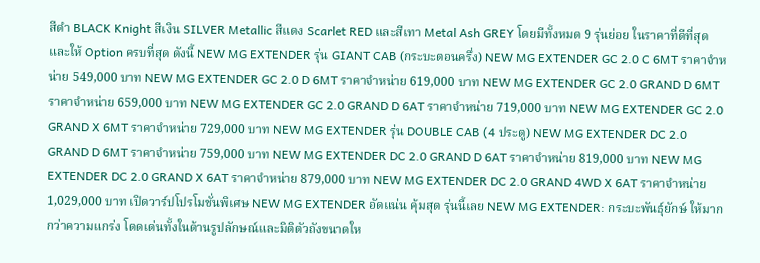สีดำ BLACK Knight สีเงิน SILVER Metallic สีแดง Scarlet RED และสีเทา Metal Ash GREY โดยมีทั้งหมด 9 รุ่นย่อย ในราคาที่ดีที่สุด และให้ Option ครบที่สุด ดังนี้ NEW MG EXTENDER รุ่น GIANT CAB (กระบะตอนครึ่ง) NEW MG EXTENDER GC 2.0 C 6MT ราคาจำหน่าย 549,000 บาท NEW MG EXTENDER GC 2.0 D 6MT ราคาจำหน่าย 619,000 บาท NEW MG EXTENDER GC 2.0 GRAND D 6MT ราคาจำหน่าย 659,000 บาท NEW MG EXTENDER GC 2.0 GRAND D 6AT ราคาจำหน่าย 719,000 บาท NEW MG EXTENDER GC 2.0 GRAND X 6MT ราคาจำหน่าย 729,000 บาท NEW MG EXTENDER รุ่น DOUBLE CAB (4 ประตู) NEW MG EXTENDER DC 2.0 GRAND D 6MT ราคาจำหน่าย 759,000 บาท NEW MG EXTENDER DC 2.0 GRAND D 6AT ราคาจำหน่าย 819,000 บาท NEW MG EXTENDER DC 2.0 GRAND X 6AT ราคาจำหน่าย 879,000 บาท NEW MG EXTENDER DC 2.0 GRAND 4WD X 6AT ราคาจำหน่าย 1,029,000 บาท เปิดวาร์ปโปรโมชั่นพิเศษ NEW MG EXTENDER อัดแน่น คุ้มสุด รุ่นนี้เลย NEW MG EXTENDER: กระบะพันธุ์ยักษ์ ให้มากกว่าความแกร่ง โดดเด่นทั้งในด้านรูปลักษณ์และมิติตัวถังขนาดให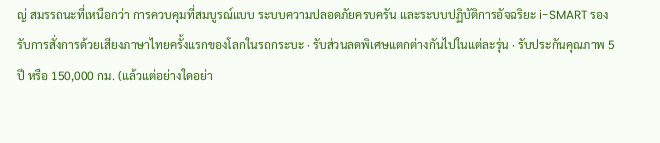ญ่ สมรรถนะที่เหนือกว่า การควบคุมที่สมบูรณ์แบบ ระบบความปลอดภัยครบครัน และระบบปฏิบัติการอัจฉริยะ i-SMART รองรับการสั่งการด้วยเสียงภาษาไทยครั้งแรกของโลกในรถกระบะ · รับส่วนลดพิเศษแตกต่างกันไปในแต่ละรุ่น · รับประกันคุณภาพ 5 ปี หรือ 150,000 กม. (แล้วแต่อย่างใดอย่า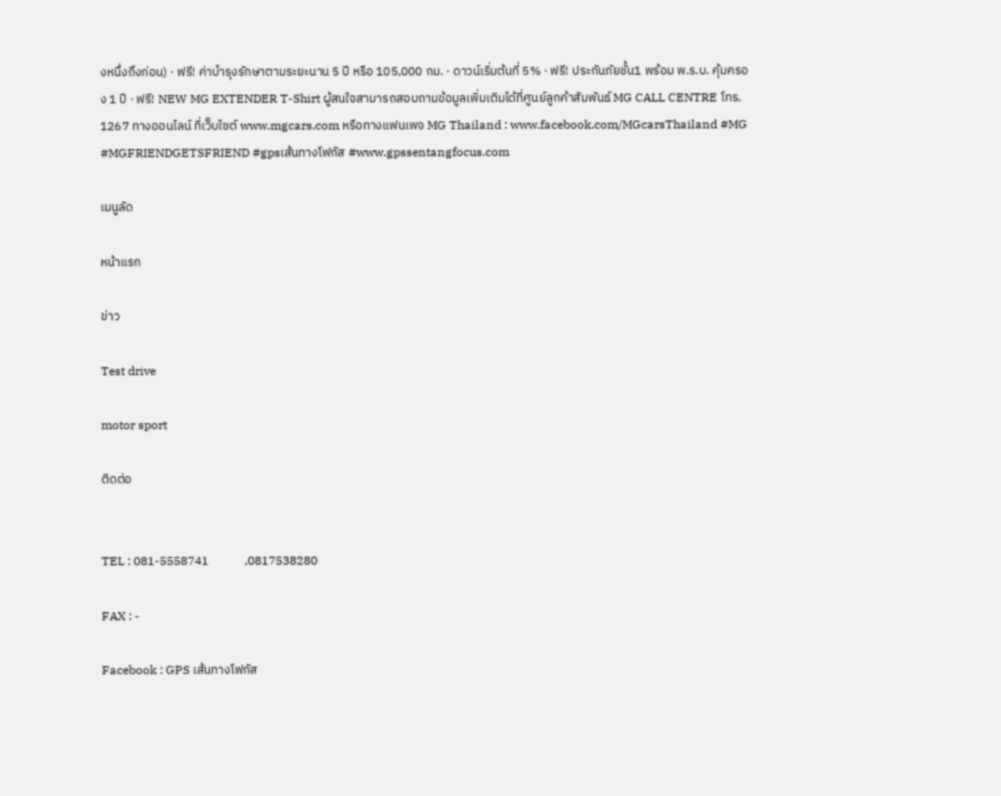งหนึ่งถึงก่อน) · ฟรี! ค่าบำรุงรักษาตามระยะนาน 5 ปี หรือ 105,000 กม. · ดาวน์เริ่มต้นที่ 5% · ฟรี! ประกันภัยชั้น1 พร้อม พ.ร.บ. คุ้มครอง 1 ปี · ฟรี! NEW MG EXTENDER T-Shirt ผู้สนใจสามารถสอบถามข้อมูลเพิ่มเติมได้ที่ศูนย์ลูกค้าสัมพันธ์ MG CALL CENTRE โทร. 1267 ทางออนไลน์ ที่เว็บไซต์ www.mgcars.com หรือทางแฟนเพจ MG Thailand : www.facebook.com/MGcarsThailand #MG #MGFRIENDGETSFRIEND #gpsเส้นทางโฟกัส #www.gpssentangfocus.com

เมนูลัด

หน้าแรก

ข่าว

Test drive

motor sport

ติดต่อ


TEL : 081-5558741            ,0817538280

FAX : -

Facebook : GPS เส้นทางโฟกัส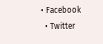• Facebook
  • Twitter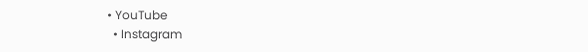• YouTube
  • Instagram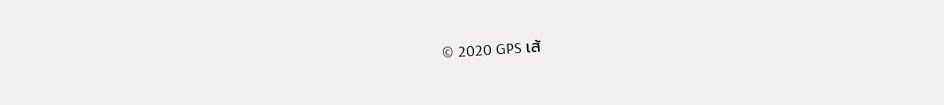© 2020 GPS เส้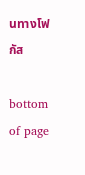นทางโฟกัส

bottom of page